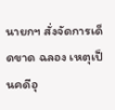นายกฯ สั่งจัดการเด็ดขาด ฉลอง เหตุเป็นคดีอุ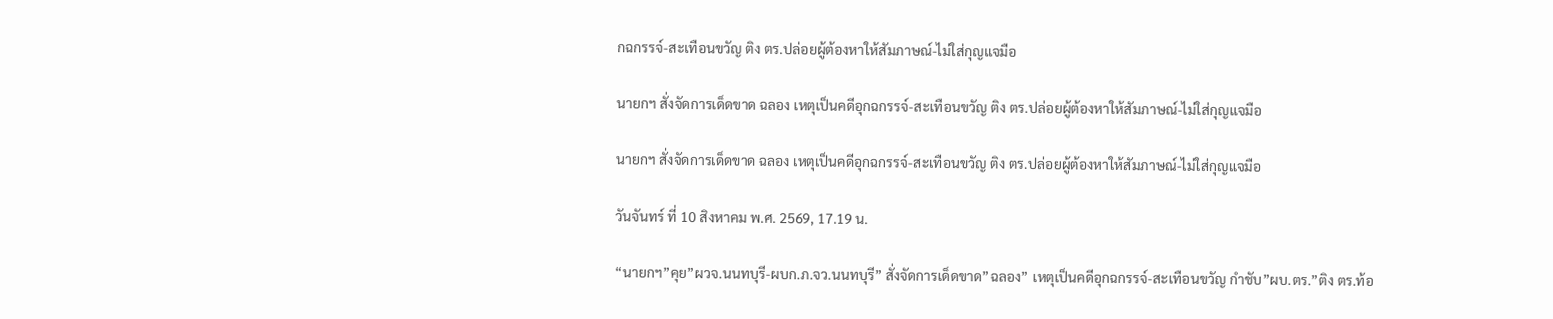กฉกรรจ์-สะเทือนขวัญ ติง ตร.ปล่อยผู้ต้องหาให้สัมภาษณ์-ไม่ใส่กุญแจมือ

นายกฯ สั่งจัดการเด็ดขาด ฉลอง เหตุเป็นคดีอุกฉกรรจ์-สะเทือนขวัญ ติง ตร.ปล่อยผู้ต้องหาให้สัมภาษณ์-ไม่ใส่กุญแจมือ

นายกฯ สั่งจัดการเด็ดขาด ฉลอง เหตุเป็นคดีอุกฉกรรจ์-สะเทือนขวัญ ติง ตร.ปล่อยผู้ต้องหาให้สัมภาษณ์-ไม่ใส่กุญแจมือ

วันจันทร์ ที่ 10 สิงหาคม พ.ศ. 2569, 17.19 น.

“นายกฯ”คุย”ผวจ.นนทบุรี-ผบก.ภ.จว.นนทบุรี” สั่งจัดการเด็ดขาด”ฉลอง” เหตุเป็นคดีอุกฉกรรจ์-สะเทือนขวัญ กำชับ”ผบ.ตร.”ติง ตร.ท้อ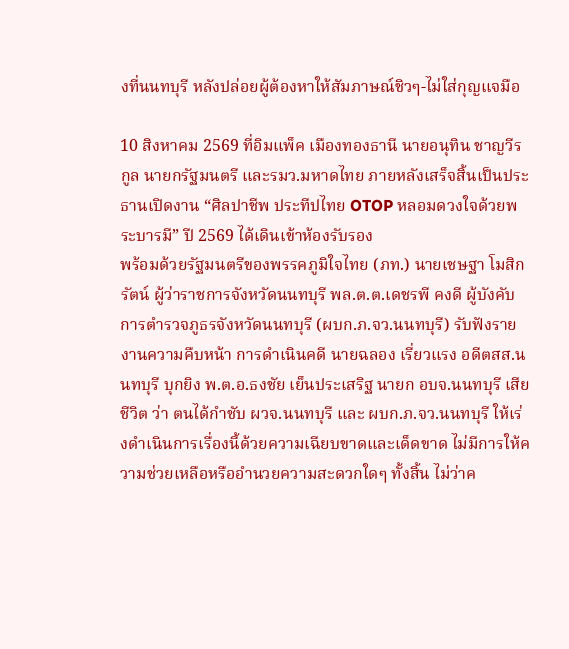งที่นนทบุรี หลังปล่อยผู้ต้องหาให้สัมภาษณ์ชิวๆ-ไม่ใส่กุญแจมือ

10 สิงหาคม 2569 ที่อิมแพ็ค เมืองทองธานี นายอนุทิน ชาญวีรกูล นายกรัฐมนตรี และรมว.มหาดไทย ภายหลังเสร็จสิ้นเป็นประธานเปิดงาน “ศิลปาชีพ ประทีปไทย OTOP หลอมดวงใจด้วยพระบารมี” ปี 2569 ได้เดินเข้าห้องรับรอง
พร้อมด้วยรัฐมนตรีของพรรคภูมิใจไทย (ภท.) นายเชษฐา โมสิกรัตน์ ผู้ว่าราชการจังหวัดนนทบุรี พล.ต.ต.เดชรพี คงดี ผู้บังคับการตํารวจภูธรจังหวัดนนทบุรี (ผบก.ภ.จว.นนทบุรี) รับฟังรายงานความคืบหน้า การดำเนินคดี นายฉลอง เรี่ยวแรง อดีตสส.นนทบุรี บุกยิง พ.ต.อ.ธงชัย เย็นประเสริฐ นายก อบจ.นนทบุรี เสียชีวิต ว่า ตนได้กำชับ ผวจ.นนทบุรี และ ผบก.ภ.จว.นนทบุรี ให้เร่งดำเนินการเรื่องนี้ด้วยความเฉียบขาดและเด็ดขาด ไม่มีการให้ความช่วยเหลือหรืออำนวยความสะดวกใดๆ ทั้งสิ้น ไม่ว่าค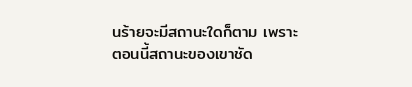นร้ายจะมีสถานะใดก็ตาม เพราะตอนนี้สถานะของเขาชัด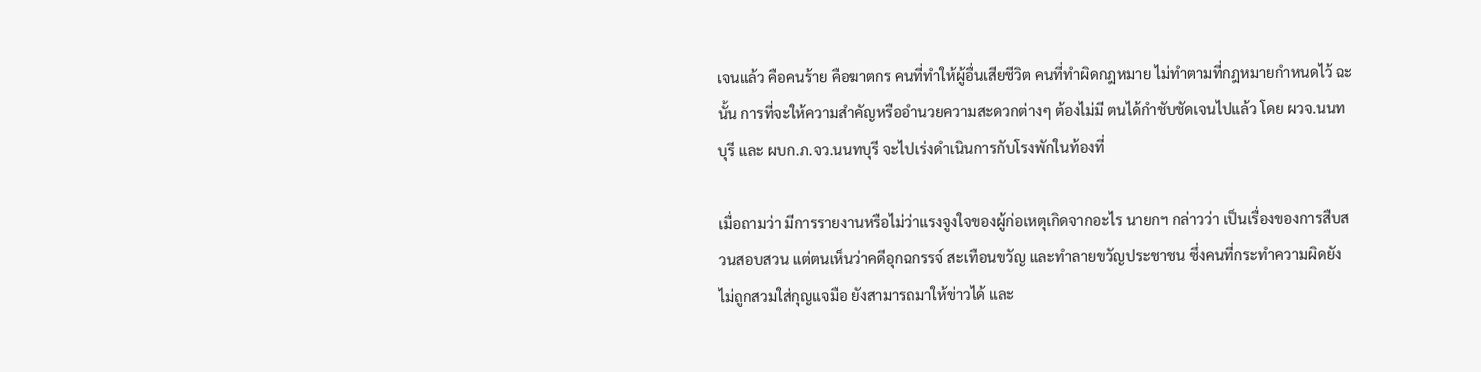เจนแล้ว คือคนร้าย คือฆาตกร คนที่ทำให้ผู้อื่นเสียชีวิต คนที่ทำผิดกฎหมาย ไม่ทำตามที่กฎหมายกำหนดไว้ ฉะนั้น การที่จะให้ความสำคัญหรืออำนวยความสะดวกต่างๆ ต้องไม่มี ตนได้กำชับชัดเจนไปแล้ว โดย ผวจ.นนทบุรี และ ผบก.ภ.จว.นนทบุรี จะไปเร่งดำเนินการกับโรงพักในท้องที่

เมื่อถามว่า มีการรายงานหรือไม่ว่าแรงจูงใจของผู้ก่อเหตุเกิดจากอะไร นายกฯ กล่าวว่า เป็นเรื่องของการสืบสวนสอบสวน แต่ตนเห็นว่าคดีอุกฉกรรจ์ สะเทือนขวัญ และทำลายขวัญประชาชน ซึ่งคนที่กระทำความผิดยังไม่ถูกสวมใส่กุญแจมือ ยังสามารถมาให้ข่าวได้ และ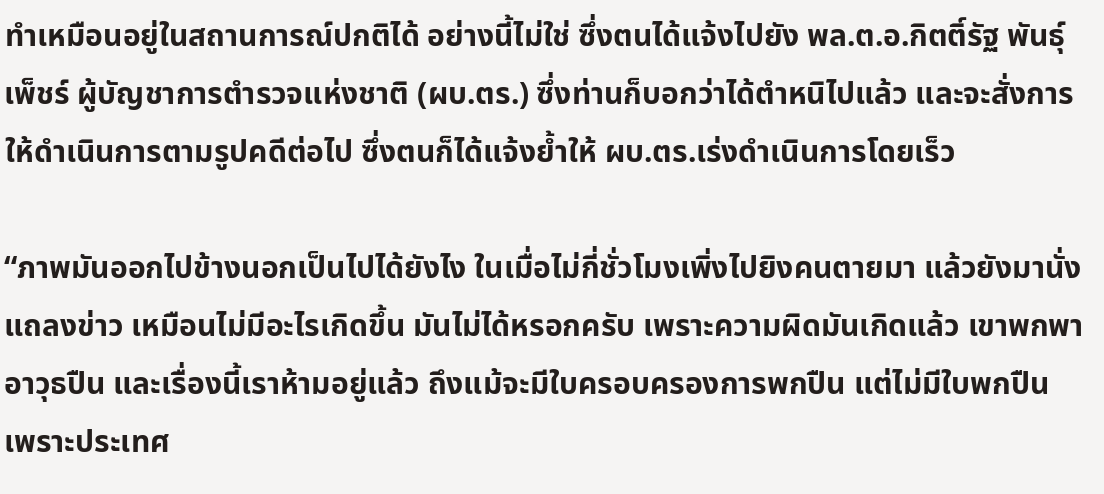ทำเหมือนอยู่ในสถานการณ์ปกติได้ อย่างนี้ไม่ใช่ ซึ่งตนได้แจ้งไปยัง พล.ต.อ.กิตติ์รัฐ พันธุ์เพ็ชร์ ผู้บัญชาการตำรวจแห่งชาติ (ผบ.ตร.) ซึ่งท่านก็บอกว่าได้ตำหนิไปแล้ว และจะสั่งการให้ดำเนินการตามรูปคดีต่อไป ซึ่งตนก็ได้แจ้งย้ำให้ ผบ.ตร.เร่งดำเนินการโดยเร็ว

“ภาพมันออกไปข้างนอกเป็นไปได้ยังไง ในเมื่อไม่กี่ชั่วโมงเพิ่งไปยิงคนตายมา แล้วยังมานั่งแถลงข่าว เหมือนไม่มีอะไรเกิดขึ้น มันไม่ได้หรอกครับ เพราะความผิดมันเกิดแล้ว เขาพกพาอาวุธปืน และเรื่องนี้เราห้ามอยู่แล้ว ถึงแม้จะมีใบครอบครองการพกปืน แต่ไม่มีใบพกปืน เพราะประเทศ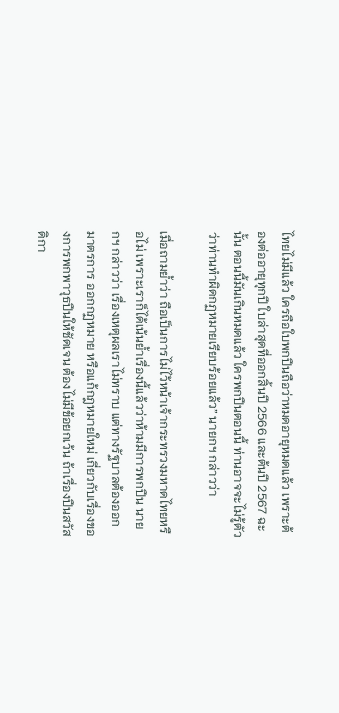ไทยไม่มีแล้ว ใครถือใบพกปืนถือว่าหมดอายุหมดแล้ว เพราะต้องต่ออายุทุกปี ใบล่าสุดที่ออกสิ้นปี 2566 และต้นปี 2567 ฉะนั้น ตอนนี้มันเกินหมดแล้ว ใครพกปืนตอนนี้ ท่านอาจจะไม่รู้ตัวว่าท่านทำผิดกฏหมายเรียบร้อยแล้ว” นายกฯ กล่าวว่า

เมื่อถามย้ำว่า ถือเป็นการไม่ไว้หน้าเจ้ากระทรวงมหาดไทยหรือไม่ เพราะเราก็ได้เน้นย้ำเรื่องนี้แล้วว่าห้ามมีการพกปืน นายกฯ กล่าวว่า เรื่องเหตุผลเราไม่ทราบ แต่ทางรัฐบาลต้องออกมาตรการ ออกกฏหมาย หรือแก้กฎหมายใหม่ เกี่ยวกับเรื่องของการพกพาวุธปืนให้ชัดเจน ต้องไม่มีข้อยกเว้น ถ้าเรื่องปืนสวัสดิกา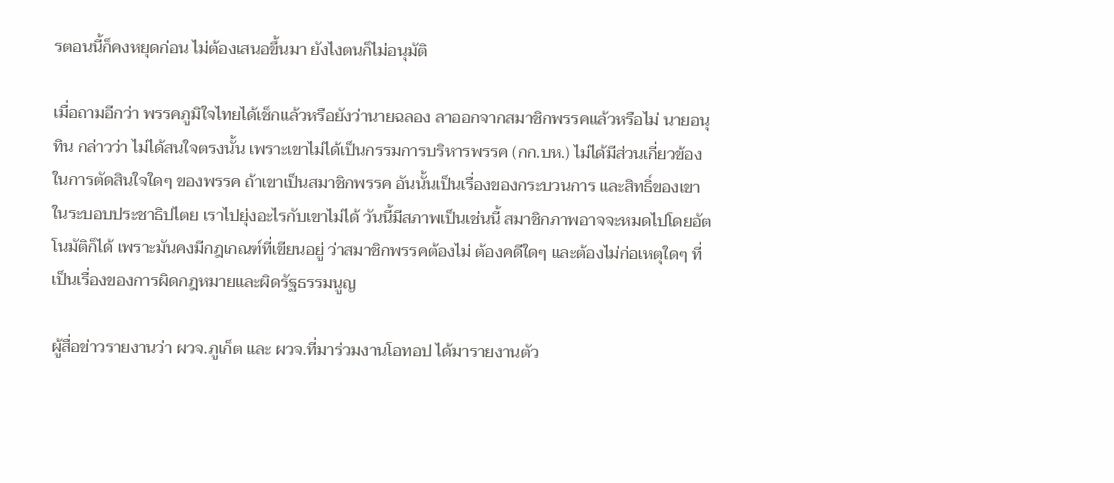รตอนนี้ก็คงหยุดก่อน ไม่ต้องเสนอขึ้นมา ยังไงตนก็ไม่อนุมัติ

เมื่อถามอีกว่า พรรคภูมิใจไทยได้เช็กแล้วหรือยังว่านายฉลอง ลาออกจากสมาชิกพรรคแล้วหรือไม่ นายอนุทิน กล่าวว่า ไม่ได้สนใจตรงนั้น เพราะเขาไม่ได้เป็นกรรมการบริหารพรรค (กก.บห.) ไม่ได้มีส่วนเกี่ยวข้องในการตัดสินใจใดๆ ของพรรค ถ้าเขาเป็นสมาชิกพรรค อันนั้นเป็นเรื่องของกระบวนการ และสิทธิ์ของเขาในระบอบประชาธิปไตย เราไปยุ่งอะไรกับเขาไม่ได้ วันนี้มีสภาพเป็นเช่นนี้ สมาชิกภาพอาจจะหมดไปโดยอัตโนมัติก็ได้ เพราะมันคงมีกฎเกณฑ์ที่เขียนอยู่ ว่าสมาชิกพรรคต้องไม่ ต้องคดีใดๆ และต้องไม่ก่อเหตุใดๆ ที่เป็นเรื่องของการผิดกฎหมายและผิดรัฐธรรมนูญ

ผู้สื่อข่าวรายงานว่า ผวจ.ภูเก็ต และ ผวจ.ที่มาร่วมงานโอทอป ได้มารายงานตัว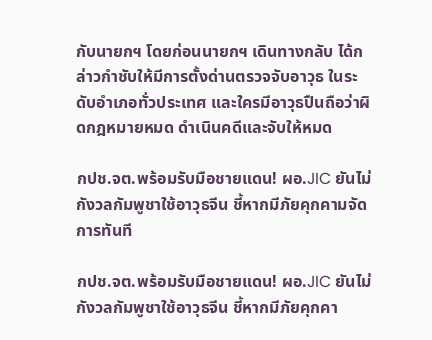กับนายกฯ โดยก่อนนายกฯ เดินทางกลับ ได้กล่าวกำชับให้มีการตั้งด่านตรวจจับอาวุธ ในระดับอำเภอทั่วประเทศ และใครมีอาวุธปืนถือว่าผิดกฎหมายหมด ดำเนินคดีและจับให้หมด

กปช.จต.พร้อมรับมือชายแดน! ผอ.JIC ยันไม่กังวลกัมพูชาใช้อาวุธจีน ชี้หากมีภัยคุกคามจัดการทันที

กปช.จต.พร้อมรับมือชายแดน! ผอ.JIC ยันไม่กังวลกัมพูชาใช้อาวุธจีน ชี้หากมีภัยคุกคา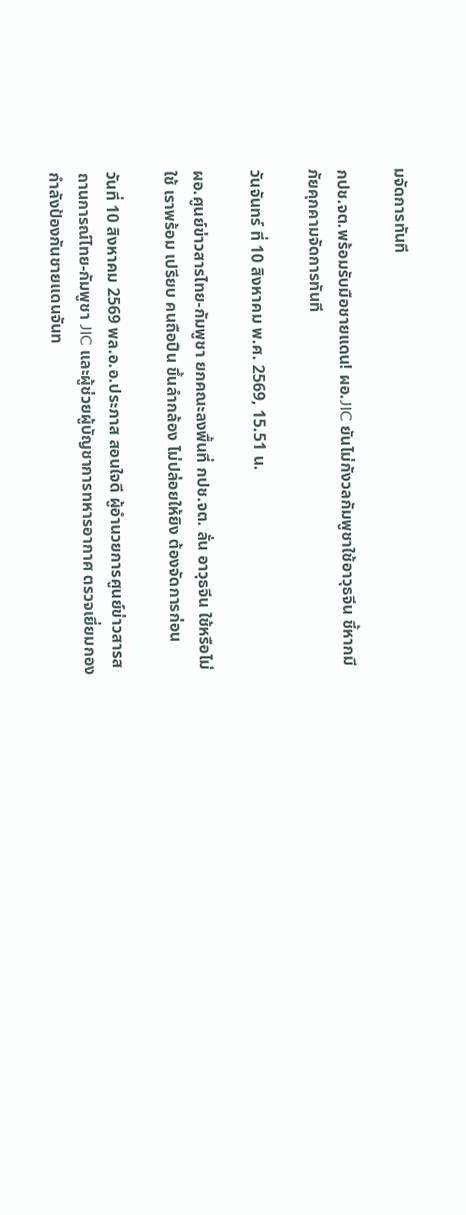มจัดการทันที

กปช.จต.พร้อมรับมือชายแดน! ผอ.JIC ยันไม่กังวลกัมพูชาใช้อาวุธจีน ชี้หากมีภัยคุกคามจัดการทันที

วันจันทร์ ที่ 10 สิงหาคม พ.ศ. 2569, 15.51 น.

ผอ.ศูนย์ข่าวสารไทย-กัมพูชา ยกคณะลงพื้นที่ กปช.จต. ลั่น อาวุธจีน ใช้หรือไม่ใช้ เราพร้อม เปรียบ คนถือปืน ขึ้นลำกล้อง ไม่ปล่อยให้ยิง ต้องจัดการก่อน

วันที่ 10 สิงหาคม 2569 พล.อ.อ.ประภาส สอนใจดี ผู้อำนวยการศูนย์ข่าวสารสถานการณ์ไทย-กัมพูชา JIC และผู้ช่วยผู้บัญชาการทหารอากาศ ตรวจเยี่ยมกองกำลังป้องกันชายแดนจันท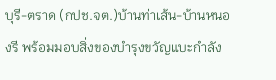บุรี-ตราด (กปช.จต.)บ้านท่าเส้น-บ้านหนองรี พร้อมมอบสิ่งของบำรุงขวัญแบะกำลัง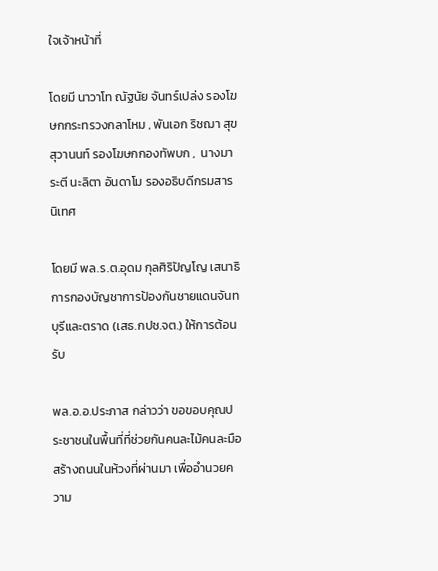ใจเจ้าหน้าที่

โดยมี นาวาโท ณัฐนัย จันทร์เปล่ง รองโฆษกกระทรวงกลาโหม , พันเอก ริชฌา สุขสุวานนท์ รองโฆษกกองทัพบก ,  นางมาระตี นะลิตา อันดาโม รองอธิบดีกรมสารนิเทศ

โดยมี พล.ร.ต.อุดม กุลศิริปัญโญ เสนาธิการกองบัญชาการป้องกันชายแดนจันทบุรีและตราด (เสธ.กปช.จต.) ให้การต้อนรับ

พล.อ.อ.ประภาส กล่าวว่า ขอขอบคุณประชาชนในพื้นที่ที่ช่วยกันคนละไม้คนละมือสร้างถนนในห้วงที่ผ่านมา เพื่ออำนวยความ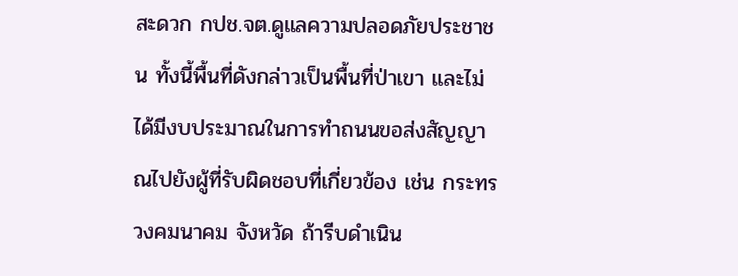สะดวก กปช.จต.ดูแลความปลอดภัยประชาชน ทั้งนี้พื้นที่ดังกล่าวเป็นพื้นที่ป่าเขา และไม่ได้มีงบประมาณในการทำถนนขอส่งสัญญาณไปยังผู้ที่รับผิดชอบที่เกี่ยวข้อง เช่น กระทรวงคมนาคม จังหวัด ถ้ารีบดำเนิน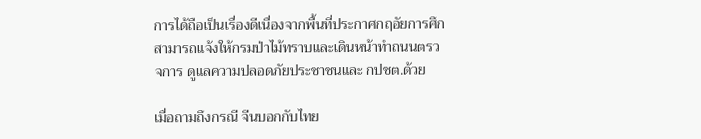การได้ถือเป็นเรื่องดีเนื่องจากพื้นที่ประกาศกฤอัยการศึก สามารถแจ้งให้กรมป่าไม้ทราบและเดินหน้าทำถนนตรวจการ ดูแลความปลอดภัยประชาชนและ กปชต.ด้วย

เมื่อถามถึงกรณี จีนบอกกับไทย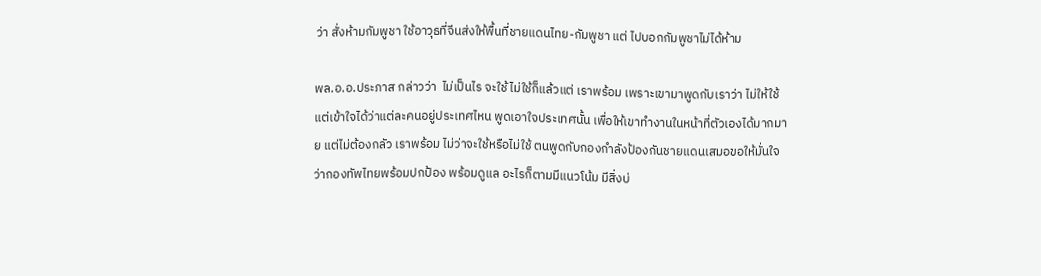ว่า สั่งห้ามกัมพูชา ใช้อาวุธที่จีนส่งให้พื้นที่ชายแดนไทย-กัมพูชา แต่ ไปบอกกัมพูชาไม่ได้ห้าม

พล.อ.อ.ประภาส กล่าวว่า  ไม่เป็นไร จะใช้ ไม่ใช้ก็แล้วแต่ เราพร้อม เพราะเขามาพูดกับเราว่า ไม่ให้ใช้ แต่เข้าใจได้ว่าแต่ละคนอยู่ประเทศไหน พูดเอาใจประเทศนั้น เพื่อให้เขาทำงานในหน้าที่ตัวเองได้มากมาย แต่ไม่ต้องกลัว เราพร้อม ไม่ว่าจะใช้หรือไม่ใช้ ตนพูดกับกองกำลังป้องกันชายแดนเสมอขอให้มั่นใจว่ากองทัพไทยพร้อมปกป้อง พร้อมดูแล อะไรก็ตามมีแนวโน้ม มีสิ่งบ่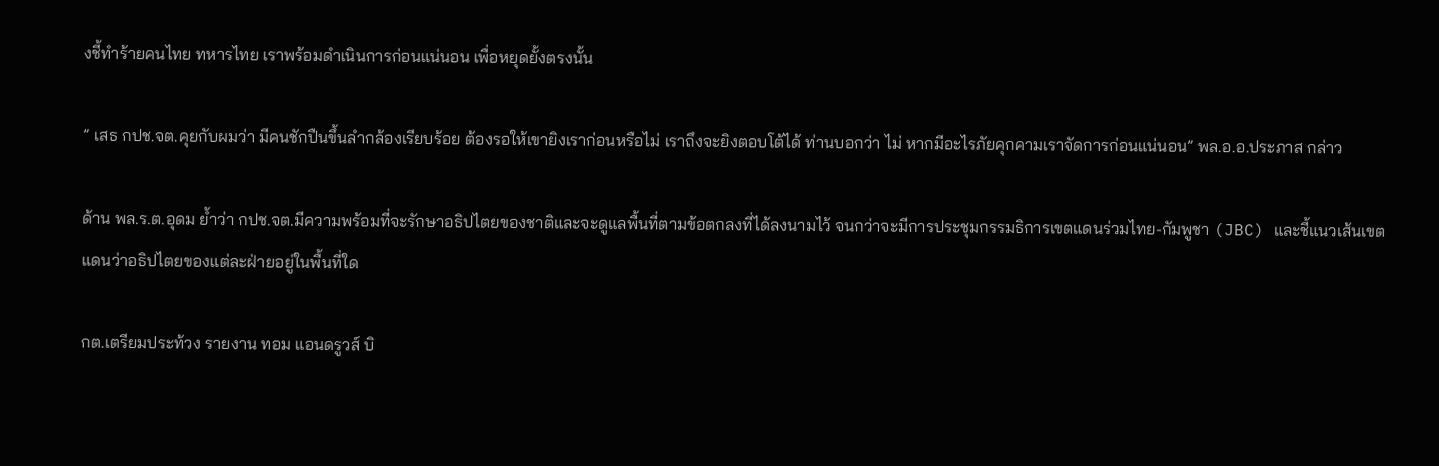งชี้ทำร้ายคนไทย ทหารไทย เราพร้อมดำเนินการก่อนแน่นอน เพื่อหยุดยั้งตรงนั้น

” เสธ กปช.จต.คุยกับผมว่า มีคนชักปืนขึ้นลำกล้องเรียบร้อย ต้องรอให้เขายิงเราก่อนหรือไม่ เราถึงจะยิงตอบโต้ได้ ท่านบอกว่า ไม่ หากมีอะไรภัยคุกคามเราจัดการก่อนแน่นอน” พล.อ.อ.ประภาส กล่าว

ด้าน พล.ร.ต.อุดม ย้ำว่า กปช.จต.มีความพร้อมที่จะรักษาอธิปไตยของชาติและจะดูแลพื้นที่ตามข้อตกลงที่ได้ลงนามไว้ จนกว่าจะมีการประชุมกรรมธิการเขตแดนร่วมไทย-กัมพูชา (JBC) และชี้แนวเส้นเขตแดนว่าอธิปไตยของแต่ละฝ่ายอยู่ในพื้นที่ใด

กต.เตรียมประท้วง รายงาน ทอม แอนดรูวส์ บิ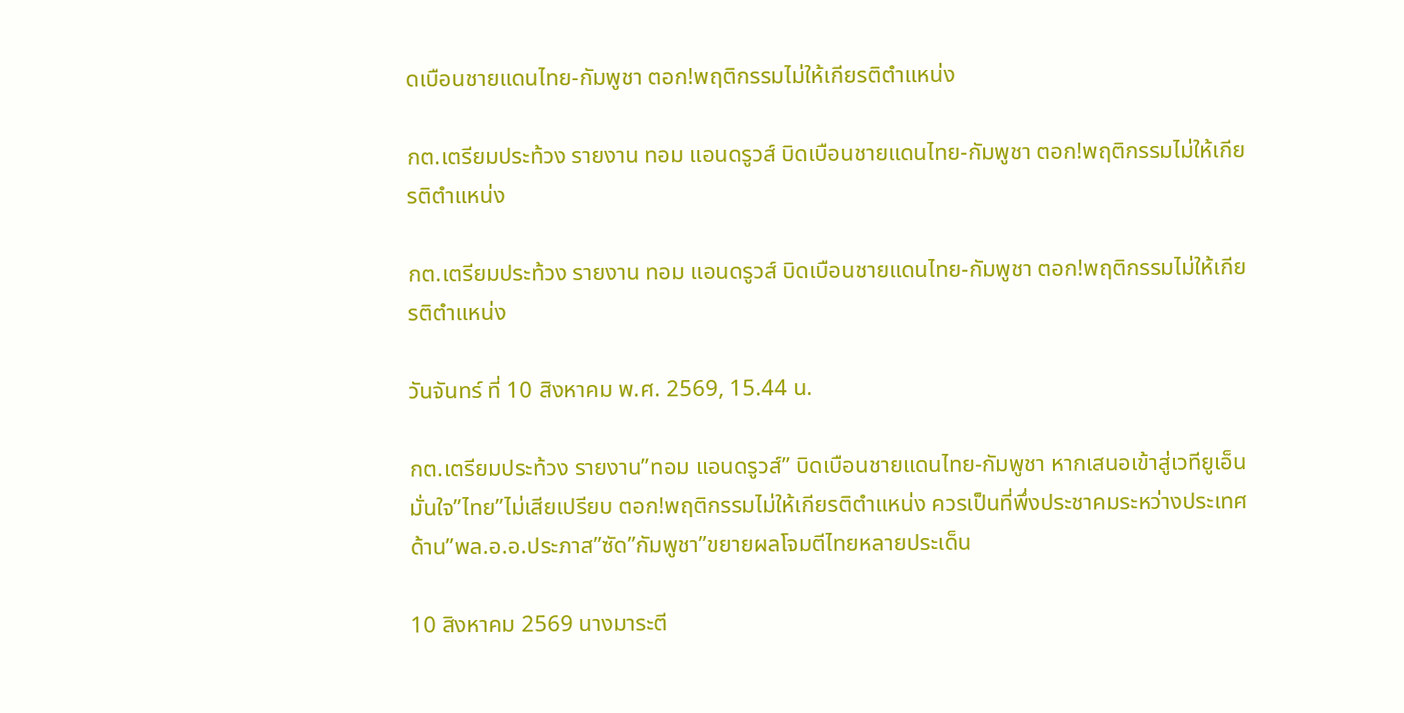ดเบือนชายแดนไทย-กัมพูชา ตอก!พฤติกรรมไม่ให้เกียรติตำแหน่ง

กต.เตรียมประท้วง รายงาน ทอม แอนดรูวส์ บิดเบือนชายแดนไทย-กัมพูชา ตอก!พฤติกรรมไม่ให้เกียรติตำแหน่ง

กต.เตรียมประท้วง รายงาน ทอม แอนดรูวส์ บิดเบือนชายแดนไทย-กัมพูชา ตอก!พฤติกรรมไม่ให้เกียรติตำแหน่ง

วันจันทร์ ที่ 10 สิงหาคม พ.ศ. 2569, 15.44 น.

กต.เตรียมประท้วง รายงาน”ทอม แอนดรูวส์” บิดเบือนชายแดนไทย-กัมพูชา หากเสนอเข้าสู่เวทียูเอ็น มั่นใจ”ไทย”ไม่เสียเปรียบ ตอก!พฤติกรรมไม่ให้เกียรติตำแหน่ง ควรเป็นที่พึ่งประชาคมระหว่างประเทศ ด้าน”พล.อ.อ.ประภาส”ซัด”กัมพูชา”ขยายผลโจมตีไทยหลายประเด็น

10 สิงหาคม 2569 นางมาระตี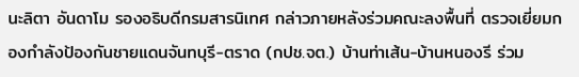นะลิตา อันดาโม รองอธิบดีกรมสารนิเทศ กล่าวภายหลังร่วมคณะลงพื้นที่ ตรวจเยี่ยมกองกำลังป้องกันชายแดนจันทบุรี-ตราด (กปช.จต.) บ้านท่าเส้น-บ้านหนองรี ร่วม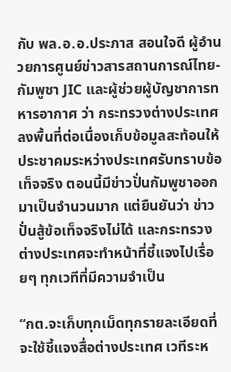กับ พล.อ.อ.ประภาส สอนใจดี ผู้อำนวยการศูนย์ข่าวสารสถานการณ์ไทย-กัมพูชา JIC และผู้ช่วยผู้บัญชาการทหารอากาศ ว่า กระทรวงต่างประเทศลงพื้นที่ต่อเนื่องเก็บข้อมูลสะท้อนให้ประชาคมระหว่างประเทศรับทราบข้อเท็จจริง ตอนนี้มีข่าวปั่นกัมพูชาออกมาเป็นจำนวนมาก แต่ยืนยันว่า ข่าวปั่นสู้ข้อเท็จจริงไม่ได้ และกระทรวงต่างประเทศจะทำหน้าที่ชี้แจงไปเรื่อยๆ ทุกเวทีที่มีความจำเป็น

“กต.จะเก็บทุกเม็ดทุกรายละเอียดที่จะใช้ชี้แจงสื่อต่างประเทศ เวทีระห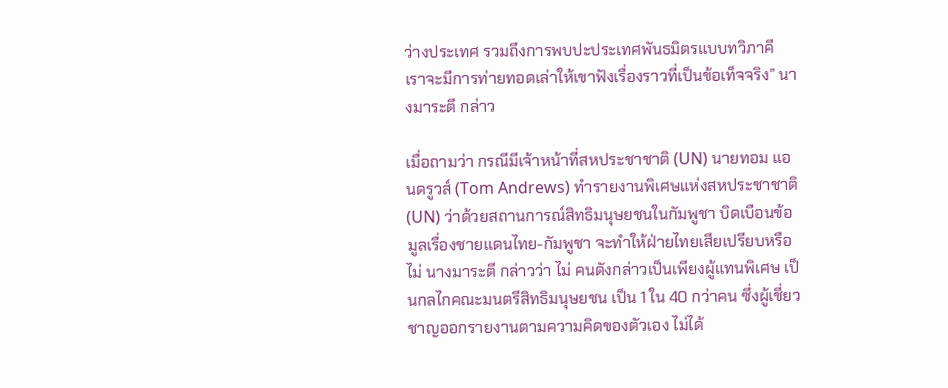ว่างประเทศ รวมถึงการพบปะประเทศพันธมิตรแบบทวิภาคี เราจะมีการท่ายทอดเล่าให้เขาฟังเรื่องราวที่เป็นข้อเท็จจริง” นางมาระตี กล่าว

เมื่อถามว่า กรณีมีเจ้าหน้าที่สหประชาชาติ (UN) นายทอม แอนดรูวส์ (Tom Andrews) ทำรายงานพิเศษแห่งสหประชาชาติ (UN) ว่าด้วยสถานการณ์สิทธิมนุษยชนในกัมพูชา บิดเบือนข้อมูลเรื่องชายแดนไทย-กัมพูชา จะทำให้ฝ่ายไทยเสียเปรียบหรือไม่ นางมาระตี กล่าวว่า ไม่ คนดังกล่าวเป็นเพียงผู้แทนพิเศษ เป็นกลไกคณะมนตรีสิทธิมนุษยชน เป็น 1 ใน 40 กว่าคน ซึ่งผู้เชี่ยวชาญออกรายงานตามความคิดของตัวเอง ไม่ได้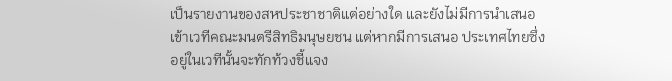เป็นรายงานของสหประชาชาติแต่อย่างใด และยังไม่มีการนำเสนอเข้าเวทีคณะมนตรีสิทธิมนุษยชน แต่หากมีการเสนอ ประเทศไทยซึ่งอยู่ในเวทีนั้นจะทักท้วงชี้แจง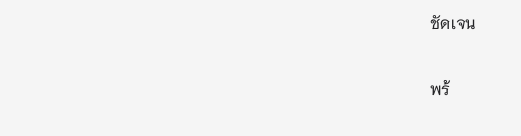ชัดเจน

พร้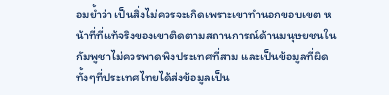อมย้ำว่า เป็นสิ่งไม่ควรจะเกิดเพราะเขาทำนอกขอบเขต หน้าที่ที่แท้จริงของเขาติดตามสถานการณ์ด้านมนุษยชนในกัมพูชาไม่ควรพาดพิงประเทศที่สาม และเป็นข้อมูลที่ผิด ทั้งๆที่ประเทศไทยได้ส่งข้อมูลเป็น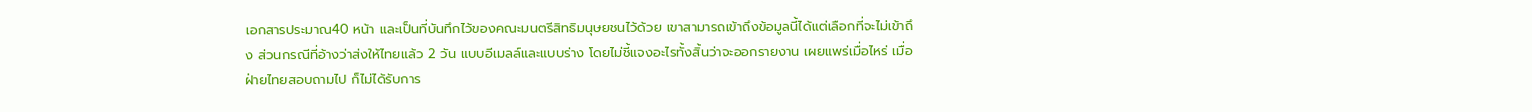เอกสารประมาณ40 หน้า และเป็นที่บันทึกไว้ของคณะมนตรีสิทธิมนุษยชนไว้ด้วย เขาสามารถเข้าถึงข้อมูลนี้ได้แต่เลือกที่จะไม่เข้าถึง ส่วนกรณีที่อ้างว่าส่งให้ไทยแล้ว 2 วัน แบบอีเมลล์และแบบร่าง โดยไม่ชี้แจงอะไรทั้งสิ้นว่าจะออกรายงาน เผยแพร่เมื่อไหร่ เมื่อฝ่ายไทยสอบถามไป ก็ไม่ได้รับการ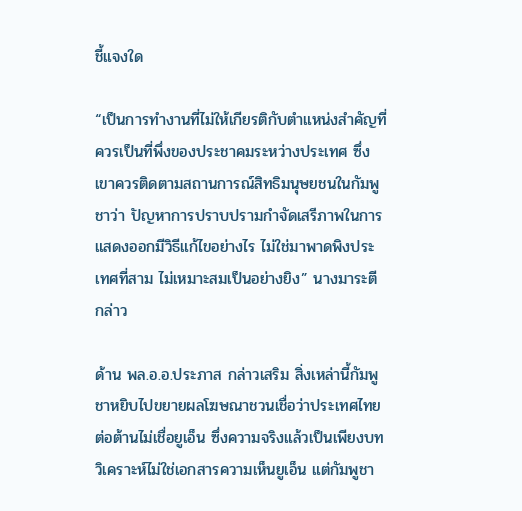ชี้แจงใด

“เป็นการทำงานที่ไม่ให้เกียรติกับตำแหน่งสำคัญที่ควรเป็นที่พึ่งของประชาคมระหว่างประเทศ ซึ่งเขาควรติดตามสถานการณ์สิทธิมนุษยชนในกัมพูชาว่า ปัญหาการปราบปรามกำจัดเสรีภาพในการแสดงออกมีวิธีแก้ไขอย่างไร ไม่ใช่มาพาดพิงประเทศที่สาม ไม่เหมาะสมเป็นอย่างยิง” นางมาระตี กล่าว

ด้าน พล.อ.อ.ประภาส กล่าวเสริม สิ่งเหล่านี้กัมพูชาหยิบไปขยายผลโฆษณาชวนเชื่อว่าประเทศไทยต่อต้านไม่เชื่อยูเอ็น ซึ่งความจริงแล้วเป็นเพียงบทวิเคราะห์ไม่ใช่เอกสารความเห็นยูเอ็น แต่กัมพูชา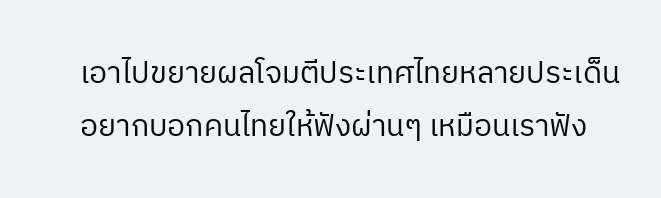เอาไปขยายผลโจมตีประเทศไทยหลายประเด็น อยากบอกคนไทยให้ฟังผ่านๆ เหมือนเราฟัง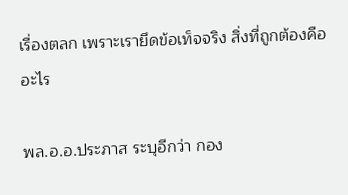เรื่องตลก เพราะเรายึดข้อเท็จจริง สิ่งที่ถูกต้องคืออะไร

พล.อ.อ.ประภาส ระบุอีกว่า กอง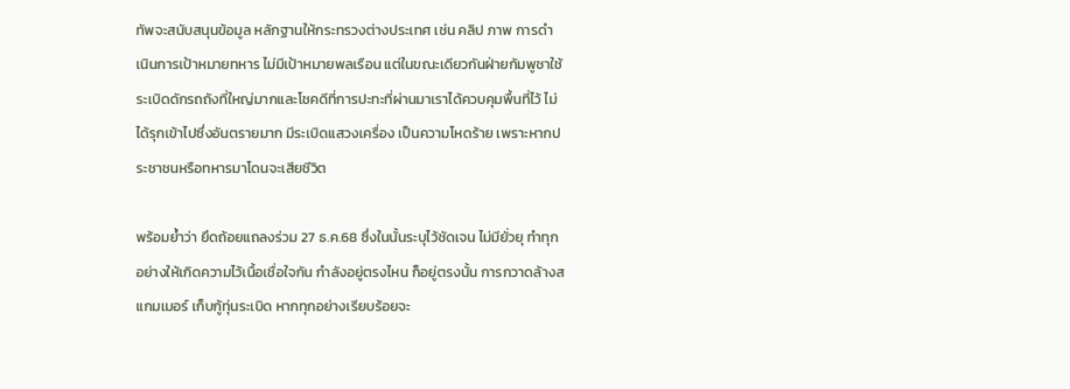ทัพจะสนับสนุนข้อมูล หลักฐานให้กระทรวงต่างประเทศ เช่น คลิป ภาพ การดำเนินการเป้าหมายทหาร ไม่มีเป้าหมายพลเรือน แต่ในขณะเดียวกันฝ่ายกัมพูชาใช้ระเบิดดักรถถังที่ใหญ่มากและโชคดีที่การปะทะที่ผ่านมาเราได้ควบคุมพื้นที่ไว้ ไม่ได้รุกเข้าไปซึ่งอันตรายมาก มีระเบิดแสวงเครื่อง เป็นความโหดร้าย เพราะหากประชาชนหรือทหารมาโดนจะเสียชีวิต

พร้อมย้ำว่า ยึดถ้อยแถลงร่วม 27 ธ.ค.68 ซึ่งในนั้นระบุไว้ชัดเจน ไม่มียั่วยุ ทำทุกอย่างให้เกิดความไว้เนื้อเชื่อใจกัน กำลังอยู่ตรงไหน ก็อยู่ตรงนั้น การกวาดล้างสแกมเมอร์ เก็บกู้ทุ่นระเบิด หากทุกอย่างเรียบร้อยจะ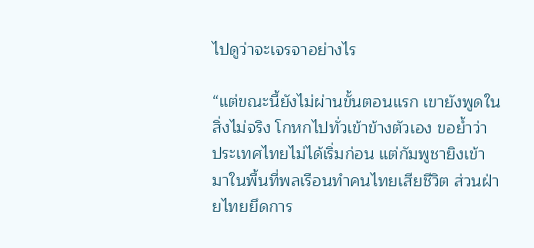ไปดูว่าจะเจรจาอย่างไร

“แต่ขณะนี้ยังไม่ผ่านขั้นตอนแรก เขายังพูดในสิ่งไม่จริง โกหกไปทั่วเข้าข้างตัวเอง ขอย้ำว่า ประเทศไทยไม่ได้เริ่มก่อน แต่กัมพูชายิงเข้ามาในพื้นที่พลเรือนทำคนไทยเสียชีวิต ส่วนฝ่ายไทยยึดการ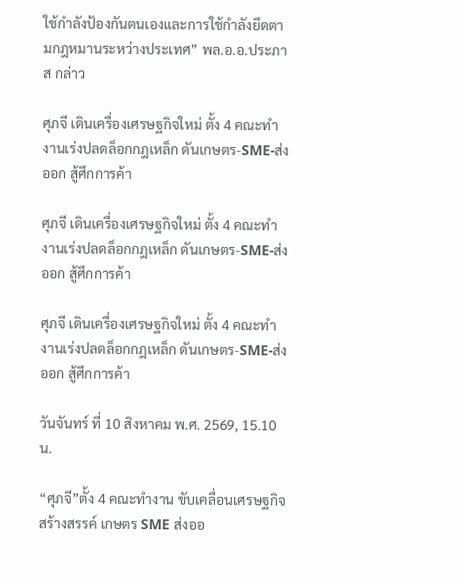ใช้กำลังป้องกันตนเองและการใช้กำลังยึดตามกฎหมานระหว่างประเทศ” พล.อ.อ.ประภาส กล่าว

ศุภจี เดินเครื่องเศรษฐกิจใหม่ ตั้ง 4 คณะทำงานเร่งปลดล็อกกฎเหล็ก ดันเกษตร-SME-ส่งออก สู้ศึกการค้า

ศุภจี เดินเครื่องเศรษฐกิจใหม่ ตั้ง 4 คณะทำงานเร่งปลดล็อกกฎเหล็ก ดันเกษตร-SME-ส่งออก สู้ศึกการค้า

ศุภจี เดินเครื่องเศรษฐกิจใหม่ ตั้ง 4 คณะทำงานเร่งปลดล็อกกฎเหล็ก ดันเกษตร-SME-ส่งออก สู้ศึกการค้า

วันจันทร์ ที่ 10 สิงหาคม พ.ศ. 2569, 15.10 น.

“ศุภจี”ตั้ง 4 คณะทำงาน ขับเคลื่อนเศรษฐกิจสร้างสรรค์ เกษตร SME ส่งออ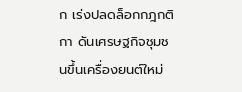ก เร่งปลดล็อกกฎกติกา ดันเศรษฐกิจชุมชนขึ้นเครื่องยนต์ใหม่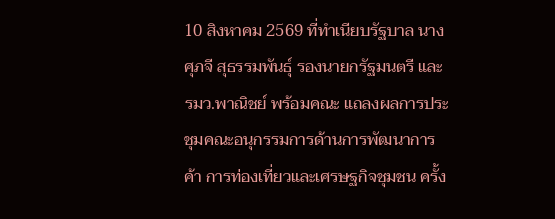10 สิงหาคม 2569 ที่ทำเนียบรัฐบาล นางศุภจี สุธรรมพันธุ์ รองนายกรัฐมนตรี และรมว.พาณิชย์ พร้อมคณะ แถลงผลการประชุมคณะอนุกรรมการด้านการพัฒนาการค้า การท่องเที่ยวและเศรษฐกิจชุมชน ครั้ง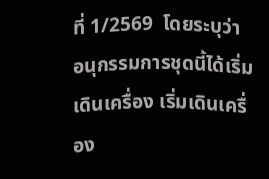ที่ 1/2569  โดยระบุว่า อนุกรรมการชุดนี้ได้เริ่มเดินเครื่อง เริ่มเดินเครื่อง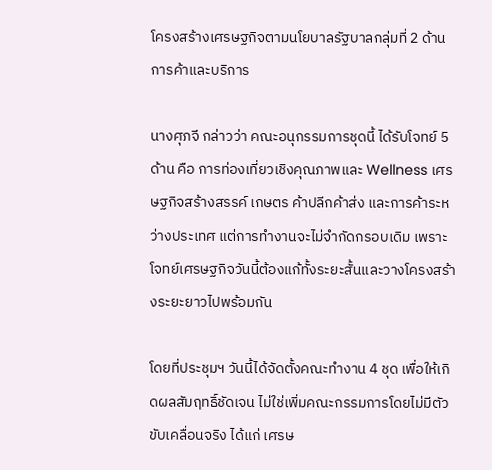โครงสร้างเศรษฐกิจตามนโยบาลรัฐบาลกลุ่มที่ 2 ด้านการค้าและบริการ

นางศุภจี กล่าวว่า คณะอนุกรรมการชุดนี้ ได้รับโจทย์ 5 ด้าน คือ การท่องเที่ยวเชิงคุณภาพและ Wellness เศรษฐกิจสร้างสรรค์ เกษตร ค้าปลีกค้าส่ง และการค้าระหว่างประเทศ แต่การทำงานจะไม่จำกัดกรอบเดิม เพราะโจทย์เศรษฐกิจวันนี้ต้องแก้ทั้งระยะสั้นและวางโครงสร้างระยะยาวไปพร้อมกัน

โดยที่ประชุมฯ วันนี้ได้จัดตั้งคณะทำงาน 4 ชุด เพื่อให้เกิดผลสัมฤทธิ์ชัดเจน ไม่ใช่เพิ่มคณะกรรมการโดยไม่มีตัวขับเคลื่อนจริง ได้แก่ เศรษ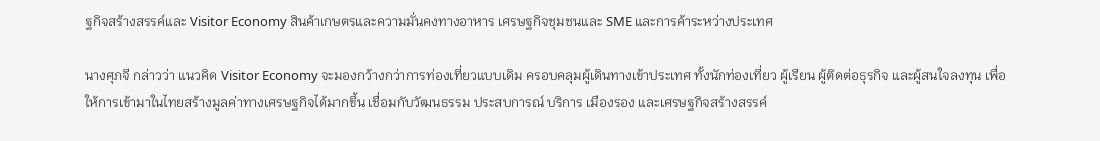ฐกิจสร้างสรรค์และ Visitor Economy สินค้าเกษตรและความมั่นคงทางอาหาร เศรษฐกิจชุมชนและ SME และการค้าระหว่างประเทศ

นางศุภจี กล่าวว่า แนวคิด Visitor Economy จะมองกว้างกว่าการท่องเที่ยวแบบเดิม ครอบคลุมผู้เดินทางเข้าประเทศ ทั้งนักท่องเที่ยว ผู้เรียน ผู้ติดต่อธุรกิจ และผู้สนใจลงทุน เพื่อให้การเข้ามาในไทยสร้างมูลค่าทางเศรษฐกิจได้มากขึ้น เชื่อมกับวัฒนธรรม ประสบการณ์ บริการ เมืองรอง และเศรษฐกิจสร้างสรรค์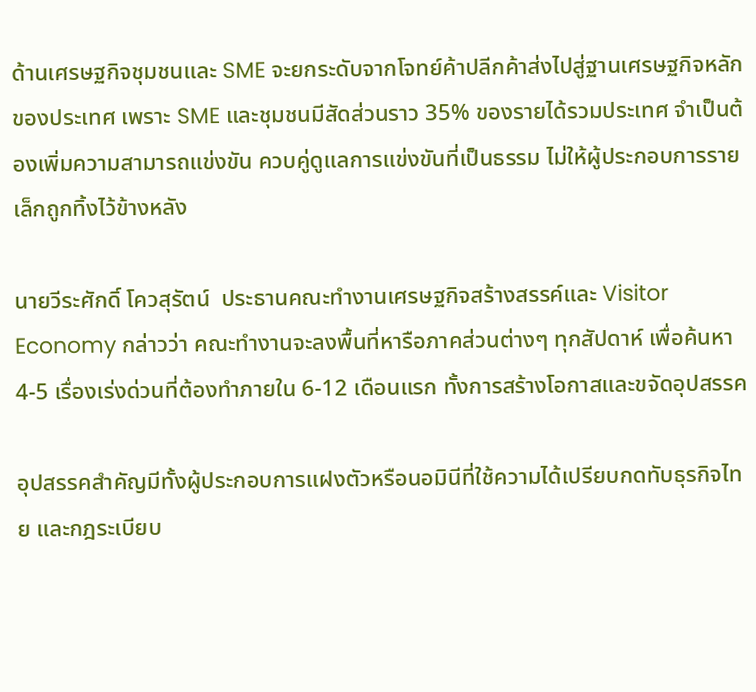ด้านเศรษฐกิจชุมชนและ SME จะยกระดับจากโจทย์ค้าปลีกค้าส่งไปสู่ฐานเศรษฐกิจหลักของประเทศ เพราะ SME และชุมชนมีสัดส่วนราว 35% ของรายได้รวมประเทศ จำเป็นต้องเพิ่มความสามารถแข่งขัน ควบคู่ดูแลการแข่งขันที่เป็นธรรม ไม่ให้ผู้ประกอบการรายเล็กถูกทิ้งไว้ข้างหลัง

นายวีระศักดิ์ โควสุรัตน์  ประธานคณะทำงานเศรษฐกิจสร้างสรรค์และ Visitor Economy กล่าวว่า คณะทำงานจะลงพื้นที่หารือภาคส่วนต่างๆ ทุกสัปดาห์ เพื่อค้นหา 4-5 เรื่องเร่งด่วนที่ต้องทำภายใน 6-12 เดือนแรก ทั้งการสร้างโอกาสและขจัดอุปสรรค

อุปสรรคสำคัญมีทั้งผู้ประกอบการแฝงตัวหรือนอมินีที่ใช้ความได้เปรียบกดทับธุรกิจไทย และกฎระเบียบ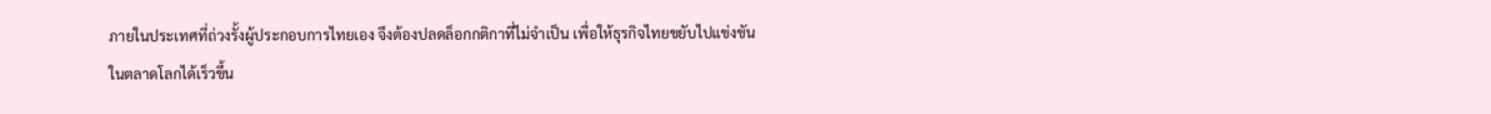ภายในประเทศที่ถ่วงรั้งผู้ประกอบการไทยเอง จึงต้องปลดล็อกกติกาที่ไม่จำเป็น เพื่อให้ธุรกิจไทยขยับไปแข่งขันในตลาดโลกได้เร็วขึ้น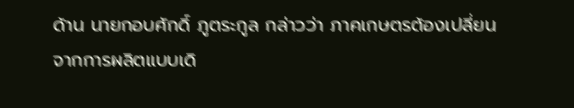ด้าน นายกอบศักดิ์ ภูตระกูล กล่าวว่า ภาคเกษตรต้องเปลี่ยนจากการผลิตแบบเดิ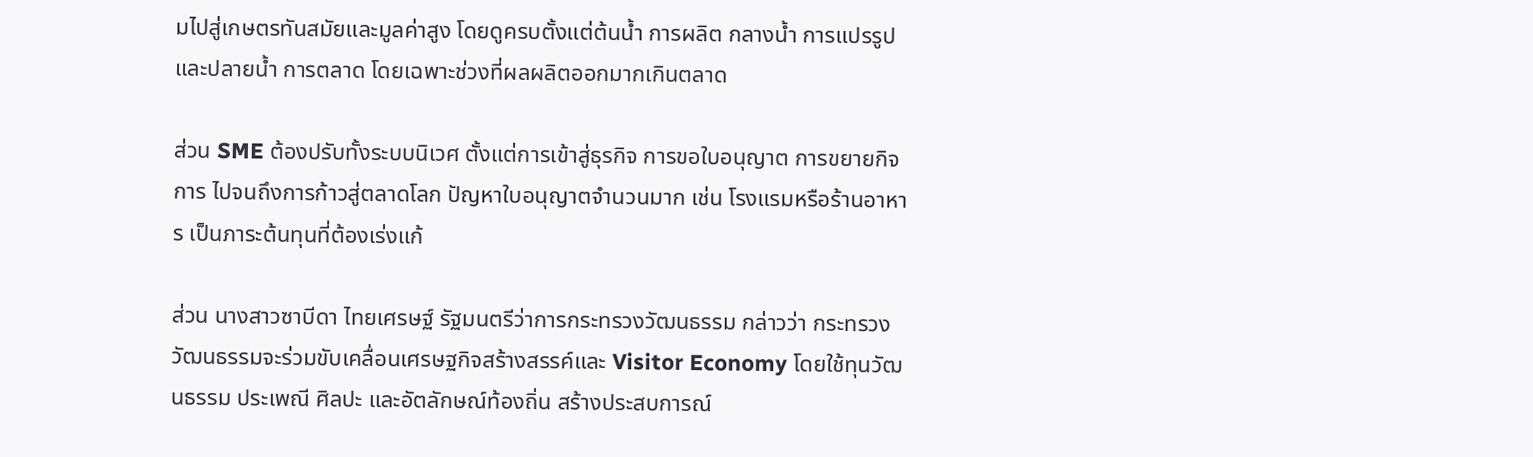มไปสู่เกษตรทันสมัยและมูลค่าสูง โดยดูครบตั้งแต่ต้นน้ำ การผลิต กลางน้ำ การแปรรูป และปลายน้ำ การตลาด โดยเฉพาะช่วงที่ผลผลิตออกมากเกินตลาด

ส่วน SME ต้องปรับทั้งระบบนิเวศ ตั้งแต่การเข้าสู่ธุรกิจ การขอใบอนุญาต การขยายกิจการ ไปจนถึงการก้าวสู่ตลาดโลก ปัญหาใบอนุญาตจำนวนมาก เช่น โรงแรมหรือร้านอาหาร เป็นภาระต้นทุนที่ต้องเร่งแก้

ส่วน นางสาวซาบีดา ไทยเศรษฐ์ รัฐมนตรีว่าการกระทรวงวัฒนธรรม กล่าวว่า กระทรวงวัฒนธรรมจะร่วมขับเคลื่อนเศรษฐกิจสร้างสรรค์และ Visitor Economy โดยใช้ทุนวัฒนธรรม ประเพณี ศิลปะ และอัตลักษณ์ท้องถิ่น สร้างประสบการณ์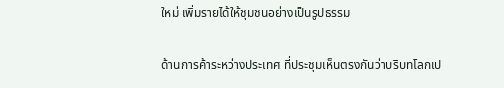ใหม่ เพิ่มรายได้ให้ชุมชนอย่างเป็นรูปธรรม

ด้านการค้าระหว่างประเทศ ที่ประชุมเห็นตรงกันว่าบริบทโลกเป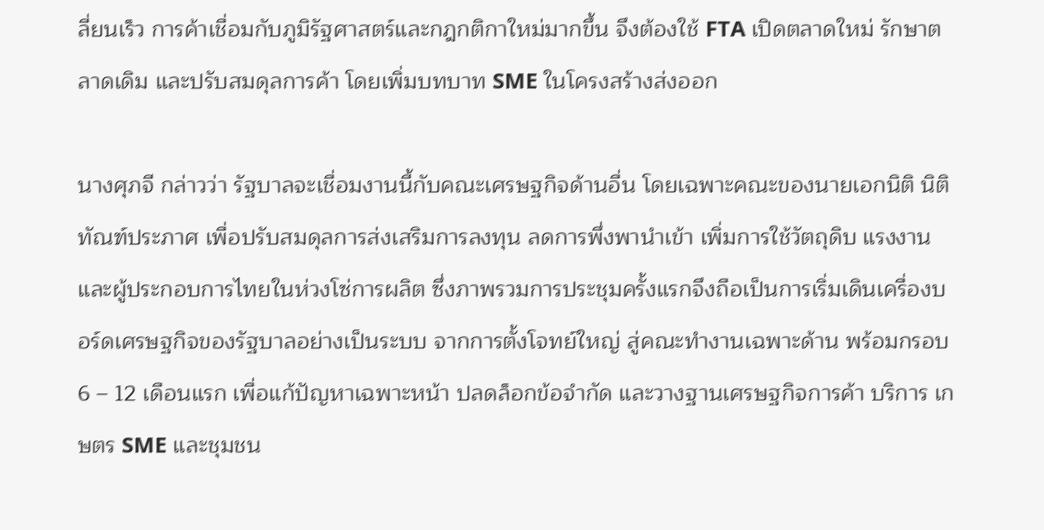ลี่ยนเร็ว การค้าเชื่อมกับภูมิรัฐศาสตร์และกฎกติกาใหม่มากขึ้น จึงต้องใช้ FTA เปิดตลาดใหม่ รักษาตลาดเดิม และปรับสมดุลการค้า โดยเพิ่มบทบาท SME ในโครงสร้างส่งออก

นางศุภจี กล่าวว่า รัฐบาลจะเชื่อมงานนี้กับคณะเศรษฐกิจด้านอื่น โดยเฉพาะคณะของนายเอกนิติ นิติทัณฑ์ประภาศ เพื่อปรับสมดุลการส่งเสริมการลงทุน ลดการพึ่งพานำเข้า เพิ่มการใช้วัตถุดิบ แรงงาน และผู้ประกอบการไทยในห่วงโซ่การผลิต ซึ่งภาพรวมการประชุมครั้งแรกจึงถือเป็นการเริ่มเดินเครื่องบอร์ดเศรษฐกิจของรัฐบาลอย่างเป็นระบบ จากการตั้งโจทย์ใหญ่ สู่คณะทำงานเฉพาะด้าน พร้อมกรอบ 6 – 12 เดือนแรก เพื่อแก้ปัญหาเฉพาะหน้า ปลดล็อกข้อจำกัด และวางฐานเศรษฐกิจการค้า บริการ เกษตร SME และชุมชน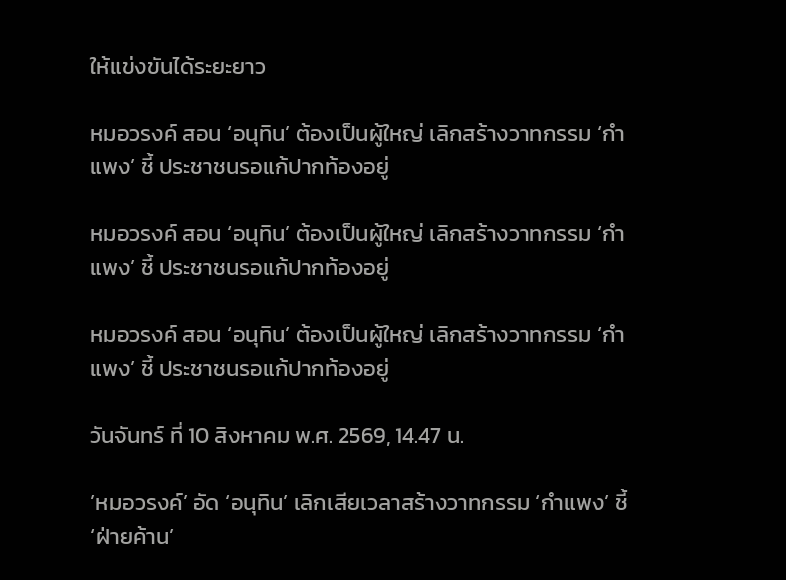ให้แข่งขันได้ระยะยาว

หมอวรงค์ สอน ‘อนุทิน’ ต้องเป็นผู้ใหญ่ เลิกสร้างวาทกรรม ‘กำแพง’ ชี้ ประชาชนรอแก้ปากท้องอยู่

หมอวรงค์ สอน ‘อนุทิน’ ต้องเป็นผู้ใหญ่ เลิกสร้างวาทกรรม ‘กำแพง’ ชี้ ประชาชนรอแก้ปากท้องอยู่

หมอวรงค์ สอน ‘อนุทิน’ ต้องเป็นผู้ใหญ่ เลิกสร้างวาทกรรม ‘กำแพง’ ชี้ ประชาชนรอแก้ปากท้องอยู่

วันจันทร์ ที่ 10 สิงหาคม พ.ศ. 2569, 14.47 น.

’หมอวรงค์’ อัด ‘อนุทิน’ เลิกเสียเวลาสร้างวาทกรรม ‘กำแพง’ ชี้ ‘ฝ่ายค้าน’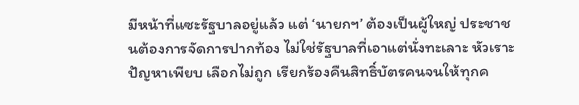มีหน้าที่แซะรัฐบาลอยู่แล้ว แต่ ‘นายกฯ’ ต้องเป็นผู้ใหญ่ ประชาชนต้องการจัดการปากท้อง ไม่ใช่รัฐบาลที่เอาแต่นั่งทะเลาะ หัวเราะปัญหาเพียบ เลือกไม่ถูก เรียกร้องคืนสิทธิ์บัตรคนจนให้ทุกค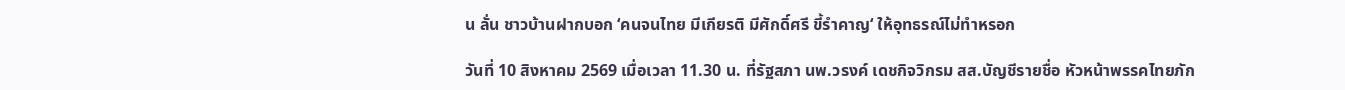น ลั่น ชาวบ้านฝากบอก ‘คนจนไทย มีเกียรติ มีศักดิ์ศรี ขี้รำคาญ‘ ให้อุทธรณ์ไม่ทำหรอก

วันที่ 10 สิงหาคม 2569 เมื่อเวลา 11.30 น. ที่รัฐสภา นพ.วรงค์ เดชกิจวิกรม สส.บัญชีรายชื่อ หัวหน้าพรรคไทยภัก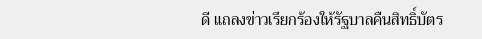ดี แถลงข่าวเรียกร้องให้รัฐบาลคืนสิทธิ์บัตร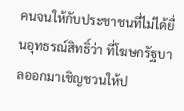คนจนให้กับประชาชนที่ไม่ได้ยื่นอุทธรณ์สิทธิ์ว่า ที่โฆษกรัฐบาลออกมาเชิญชวนให้ป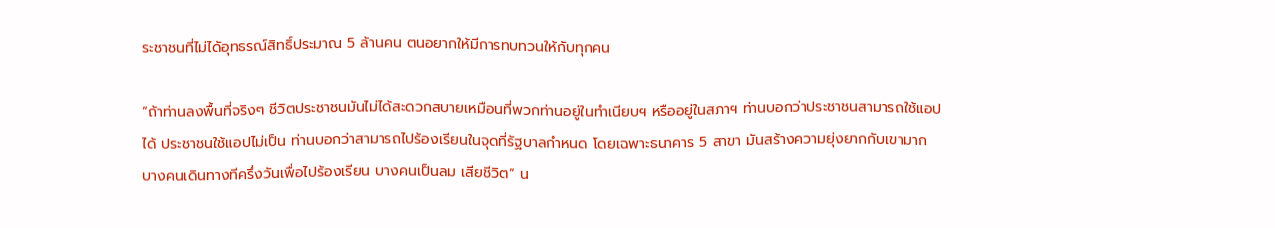ระชาชนที่ไม่ไดัอุทธรณ์สิทธิ์ประมาณ 5 ล้านคน ตนอยากให้มีการทบทวนให้กับทุกคน

“ถ้าท่านลงพื้นที่จริงๆ ชีวิตประชาชนมันไม่ได้สะดวกสบายเหมือนที่พวกท่านอยู่ในทำเนียบฯ หรืออยู่ในสภาฯ ท่านบอกว่าประชาชนสามารถใช้แอปได้ ประชาชนใช้แอปไม่เป็น ท่านบอกว่าสามารถไปร้องเรียนในจุดที่รัฐบาลกำหนด โดยเฉพาะธนาคาร 5 สาขา มันสร้างความยุ่งยากกับเขามาก บางคนเดินทางทีครึ่งวันเพื่อไปร้องเรียน บางคนเป็นลม เสียชีวิต” น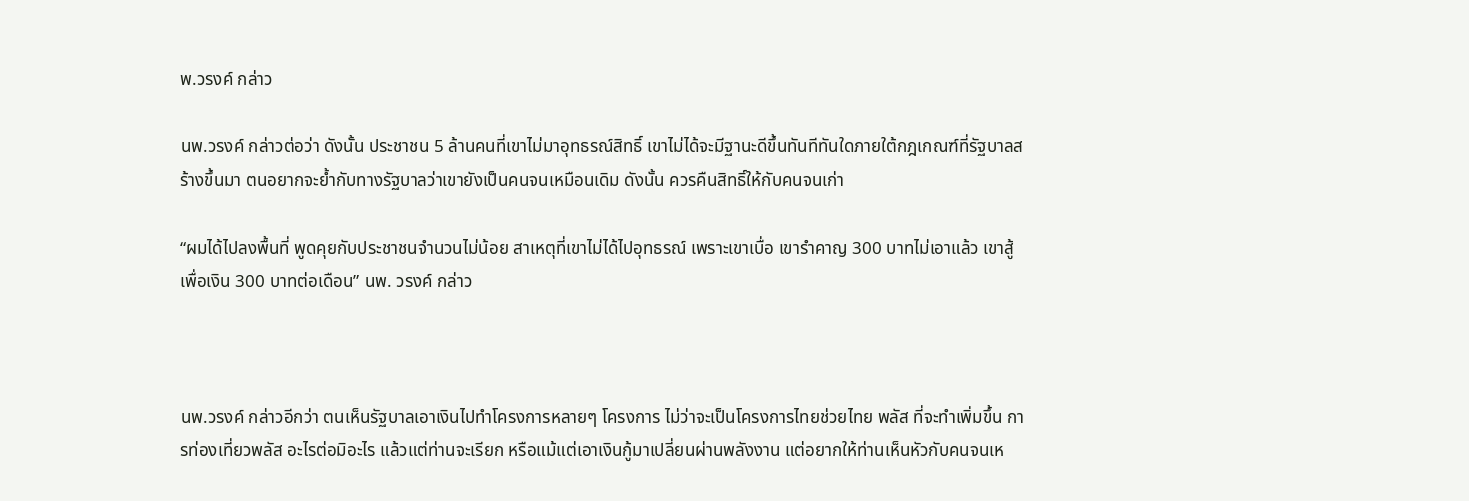พ.วรงค์ กล่าว

นพ.วรงค์ กล่าวต่อว่า ดังนั้น ประชาชน 5 ล้านคนที่เขาไม่มาอุทธรณ์สิทธิ์ เขาไม่ได้จะมีฐานะดีขึ้นทันทีทันใดภายใต้กฎเกณฑ์ที่รัฐบาลสร้างขึ้นมา ตนอยากจะย้ำกับทางรัฐบาลว่าเขายังเป็นคนจนเหมือนเดิม ดังนั้น ควรคืนสิทธิ์ให้กับคนจนเก่า

“ผมได้ไปลงพื้นที่ พูดคุยกับประชาชนจำนวนไม่น้อย สาเหตุที่เขาไม่ได้ไปอุทธรณ์ เพราะเขาเบื่อ เขารำคาญ 300 บาทไม่เอาแล้ว เขาสู้เพื่อเงิน 300 บาทต่อเดือน” นพ. วรงค์ กล่าว



นพ.วรงค์ กล่าวอีกว่า ตนเห็นรัฐบาลเอาเงินไปทำโครงการหลายๆ โครงการ ไม่ว่าจะเป็นโครงการไทยช่วยไทย พลัส ที่จะทำเพิ่มขึ้น การท่องเที่ยวพลัส อะไรต่อมิอะไร แล้วแต่ท่านจะเรียก หรือแม้แต่เอาเงินกู้มาเปลี่ยนผ่านพลังงาน แต่อยากให้ท่านเห็นหัวกับคนจนเห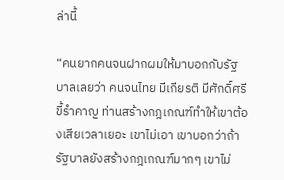ล่านี้

“คนยากคนจนฝากผมให้มาบอกกับรัฐบาลเลยว่า คนจนไทย มีเกียรติ มีศักดิ์ศรี ขี้รำคาญ ท่านสร้างกฎเกณฑ์ทำให้เขาต้องเสียเวลาเยอะ เขาไม่เอา เขาบอกว่าถ้ารัฐบาลยังสร้างกฎเกณฑ์มากๆ เขาไม่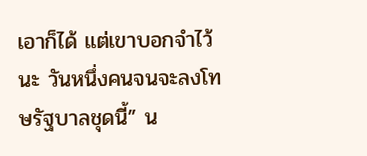เอาก็ได้ แต่เขาบอกจำไว้นะ วันหนึ่งคนจนจะลงโทษรัฐบาลชุดนี้” น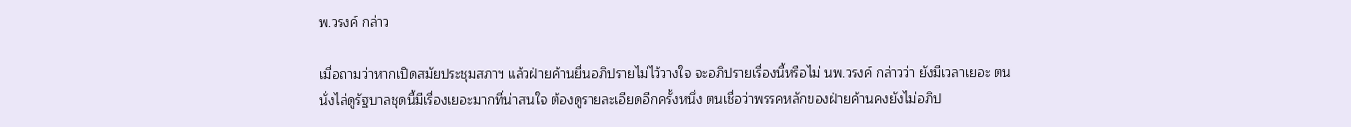พ.วรงค์ กล่าว

เมื่อถามว่าหากเปิดสมัยประชุมสภาฯ แล้วฝ่ายค้านยื่นอภิปรายไม่ไว้วางใจ จะอภิปรายเรื่องนี้หรือไม่ นพ.วรงค์ กล่าวว่า ยังมีเวลาเยอะ ตนนั่งไล่ดูรัฐบาลชุดนี้มีเรื่องเยอะมากที่น่าสนใจ ต้องดูรายละเอียดอีกครั้งหนึ่ง ตนเชื่อว่าพรรคหลักของฝ่ายค้านคงยังไม่อภิป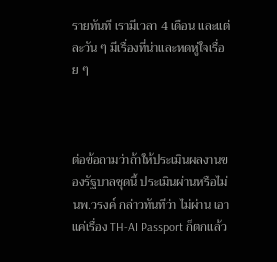รายทันที เรามีเวลา 4 เดือน และแต่ละวัน ๆ มีเรื่องที่น่าและหดหู่ใจเรื่อย ๆ



ต่อข้อถามว่าถ้าให้ประเมินผลงานของรัฐบาลชุดนี้ ประเมินผ่านหรือไม่ นพ.วรงค์ กล่าวทันทีว่า ไม่ผ่าน เอาแค่เรื่อง TH-AI Passport ก็ตกแล้ว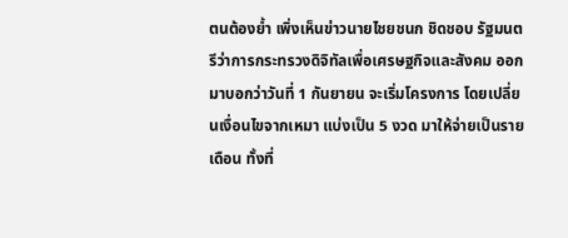ตนต้องย้ำ เพิ่งเห็นข่าวนายไชยชนก ชิดชอบ รัฐมนตรีว่าการกระทรวงดิจิทัลเพื่อเศรษฐกิจและสังคม ออกมาบอกว่าวันที่ 1 กันยายน จะเริ่มโครงการ โดยเปลี่ยนเงื่อนไขจากเหมา แบ่งเป็น 5 งวด มาให้จ่ายเป็นรายเดือน ทั้งที่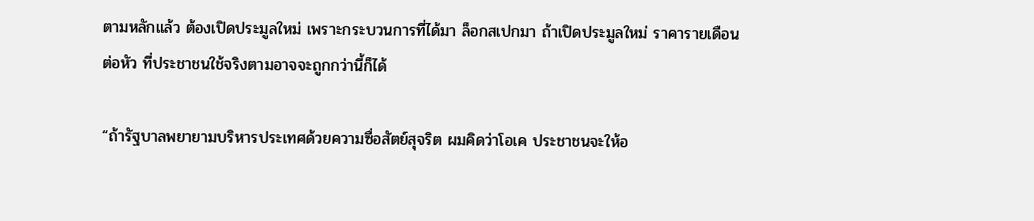ตามหลักแล้ว ต้องเปิดประมูลใหม่ เพราะกระบวนการที่ได้มา ล็อกสเปกมา ถ้าเปิดประมูลใหม่ ราคารายเดือนต่อหัว ที่ประชาชนใช้จริงตามอาจจะถูกกว่านี้ก็ได้

“ถ้ารัฐบาลพยายามบริหารประเทศด้วยความซื่อสัตย์สุจริต ผมคิดว่าโอเค ประชาชนจะให้อ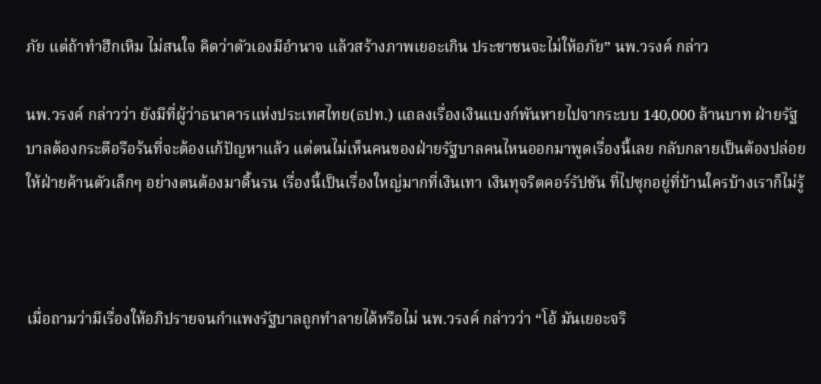ภัย แต่ถ้าทำฮึกเหิม ไม่สนใจ คิดว่าตัวเองมีอำนาจ แล้วสร้างภาพเยอะเกิน ประชาชนจะไม่ให้อภัย” นพ.วรงค์ กล่าว

นพ.วรงค์ กล่าวว่า ยังมีที่ผู้ว่าธนาคารแห่งประเทศไทย(ธปท.) แถลงเรื่องเงินแบงก์พันหายไปจากระบบ 140,000 ล้านบาท ฝ่ายรัฐบาลต้องกระตือรือร้นที่จะต้องแก้ปัญหาแล้ว แต่ตนไม่เห็นคนของฝ่ายรัฐบาลคนไหนออกมาพูดเรื่องนี้เลย กลับกลายเป็นต้องปล่อยให้ฝ่ายค้านตัวเล็กๆ อย่างตนต้องมาดิ้นรน เรื่องนี้เป็นเรื่องใหญ่มากที่เงินเทา เงินทุจริตคอร์รัปชัน ที่ไปซุกอยู่ที่บ้านใครบ้างเราก็ไม่รู้



เมื่อถามว่ามีเรื่องให้อภิปรายจนกำแพงรัฐบาลถูกทำลายได้หรือไม่ นพ.วรงค์ กล่าวว่า “โอ้ มันเยอะจริ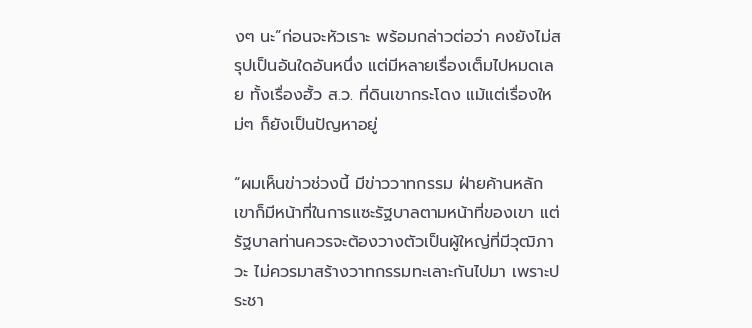งๆ นะ”ก่อนจะหัวเราะ พร้อมกล่าวต่อว่า คงยังไม่สรุปเป็นอันใดอันหนึ่ง แต่มีหลายเรื่องเต็มไปหมดเลย ทั้งเรื่องฮั้ว ส.ว. ที่ดินเขากระโดง แม้แต่เรื่องใหม่ๆ ก็ยังเป็นปัญหาอยู่

“ผมเห็นข่าวช่วงนี้ มีข่าววาทกรรม ฝ่ายค้านหลักเขาก็มีหน้าที่ในการแซะรัฐบาลตามหน้าที่ของเขา แต่รัฐบาลท่านควรจะต้องวางตัวเป็นผู้ใหญ่ที่มีวุฒิภาวะ ไม่ควรมาสร้างวาทกรรมทะเลาะกันไปมา เพราะประชา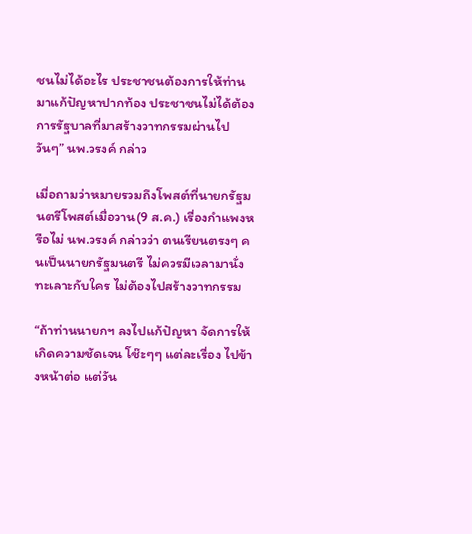ชนไม่ได้อะไร ประชาชนต้องการให้ท่านมาแก้ปัญหาปากท้อง ประชาชนไม่ได้ต้องการรัฐบาลที่มาสร้างวาทกรรมผ่านไปวันๆ” นพ.วรงค์ กล่าว

เมื่อถามว่าหมายรวมถึงโพสต์ที่นายกรัฐมนตรีโพสต์เมื่อวาน(9 ส.ค.) เรื่องกำแพงหรือไม่ นพ.วรงค์ กล่าวว่า ตนเรียนตรงๆ คนเป็นนายกรัฐมนตรี ไม่ควรมีเวลามานั่งทะเลาะกับใคร ไม่ต้องไปสร้างวาทกรรม

“ถ้าท่านนายกฯ ลงไปแก้ปัญหา จัดการให้เกิดความชัดเจน โช๊ะๆๆ แต่ละเรื่อง ไปข้างหน้าต่อ แต่วัน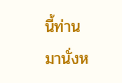นี้ท่านมานั่งห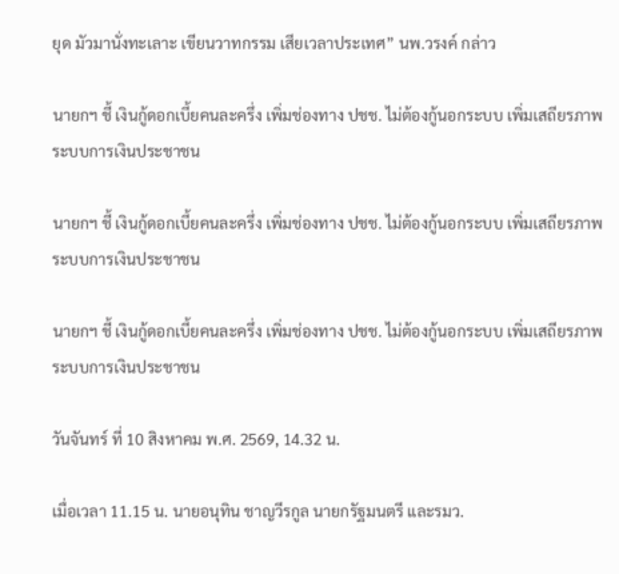ยุด มัวมานั่งทะเลาะ เขียนวาทกรรม เสียเวลาประเทศ” นพ.วรงค์ กล่าว

นายกฯ ชี้ เงินกู้ดอกเบี้ยคนละครึ่ง เพิ่มช่องทาง ปชช. ไม่ต้องกู้นอกระบบ เพิ่มเสถียรภาพระบบการเงินประชาชน

นายกฯ ชี้ เงินกู้ดอกเบี้ยคนละครึ่ง เพิ่มช่องทาง ปชช. ไม่ต้องกู้นอกระบบ เพิ่มเสถียรภาพระบบการเงินประชาชน

นายกฯ ชี้ เงินกู้ดอกเบี้ยคนละครึ่ง เพิ่มช่องทาง ปชช. ไม่ต้องกู้นอกระบบ เพิ่มเสถียรภาพระบบการเงินประชาชน

วันจันทร์ ที่ 10 สิงหาคม พ.ศ. 2569, 14.32 น.

เมื่อเวลา 11.15 น. นายอนุทิน ชาญวีรกูล นายกรัฐมนตรี และรมว.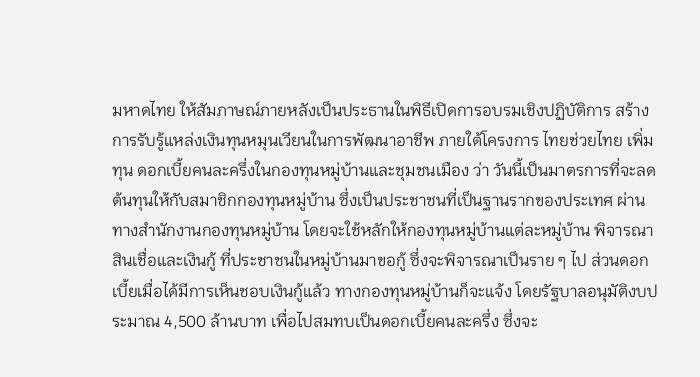มหาดไทย ให้สัมภาษณ์ภายหลังเป็นประธานในพิธีเปิดการอบรมเชิงปฏิบัติการ สร้างการรับรู้แหล่งเงินทุนหมุนเวียนในการพัฒนาอาชีพ ภายใต้โครงการ ไทยช่วยไทย เพิ่มทุน ดอกเบี้ยคนละครึ่งในกองทุนหมู่บ้านและชุมชนเมือง ว่า วันนี้เป็นมาตรการที่จะลดต้นทุนให้กับสมาชิกกองทุนหมู่บ้าน ซึ่งเป็นประชาชนที่เป็นฐานรากของประเทศ ผ่านทางสํานักงานกองทุนหมู่บ้าน โดยจะใช้หลักให้กองทุนหมู่บ้านแต่ละหมู่บ้าน พิจารณาสินเชื่อและเงินกู้ ที่ประชาชนในหมู่บ้านมาขอกู้ ซึ่งจะพิจารณาเป็นราย ๆ ไป ส่วนดอกเบี้ยเมื่อได้มีการเห็นชอบเงินกู้แล้ว ทางกองทุนหมู่บ้านก็จะแจ้ง โดยรัฐบาลอนุมัติงบประมาณ 4,500 ล้านบาท เพื่อไปสมทบเป็นดอกเบี้ยคนละครึ่ง ซึ่งจะ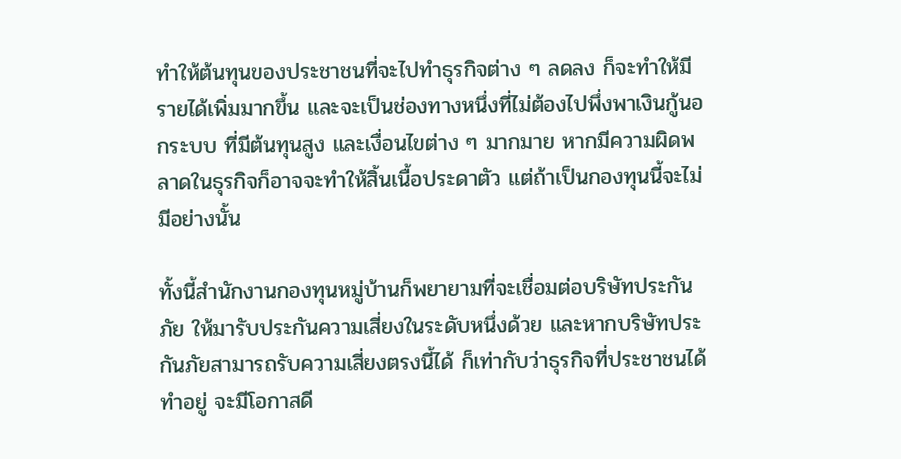ทําให้ต้นทุนของประชาชนที่จะไปทําธุรกิจต่าง ๆ ลดลง ก็จะทําให้มีรายได้เพิ่มมากขึ้น และจะเป็นช่องทางหนึ่งที่ไม่ต้องไปพึ่งพาเงินกู้นอกระบบ ที่มีต้นทุนสูง และเงื่อนไขต่าง ๆ มากมาย หากมีความผิดพลาดในธุรกิจก็อาจจะทําให้สิ้นเนื้อประดาตัว แต่ถ้าเป็นกองทุนนี้จะไม่มีอย่างนั้น

ทั้งนี้สํานักงานกองทุนหมู่บ้านก็พยายามที่จะเชื่อมต่อบริษัทประกันภัย ให้มารับประกันความเสี่ยงในระดับหนึ่งด้วย และหากบริษัทประกันภัยสามารถรับความเสี่ยงตรงนี้ได้ ก็เท่ากับว่าธุรกิจที่ประชาชนได้ทําอยู่ จะมีโอกาสดี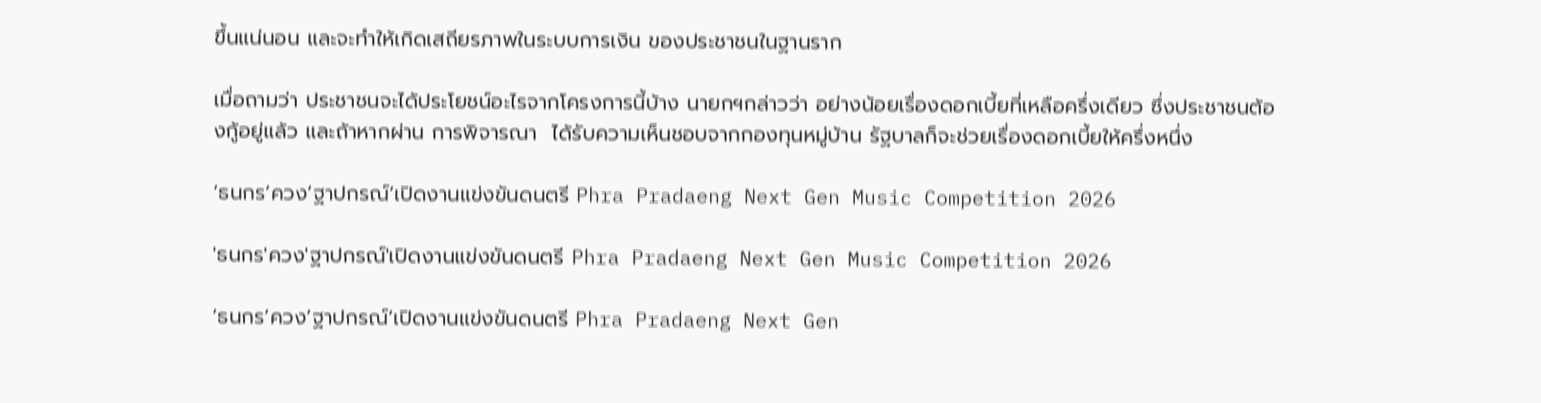ขึ้นแน่นอน และจะทําให้เกิดเสถียรภาพในระบบการเงิน ของประชาชนในฐานราก

เมื่อถามว่า ประชาชนจะได้ประโยชน์อะไรจากโครงการนี้บ้าง นายกฯกล่าวว่า อย่างน้อยเรื่องดอกเบี้ยที่เหลือครึ่งเดียว ซึ่งประชาชนต้องกู้อยู่แล้ว และถ้าหากผ่าน การพิจารณา  ได้รับความเห็นชอบจากกองทุนหมู่บ้าน รัฐบาลก็จะช่วยเรื่องดอกเบี้ยให้ครึ่งหนึ่ง

‘ธนกร’ควง’ฐาปกรณ์’เปิดงานแข่งขันดนตรี Phra Pradaeng Next Gen Music Competition 2026

'ธนกร'ควง'ฐาปกรณ์'เปิดงานแข่งขันดนตรี Phra Pradaeng Next Gen Music Competition 2026

‘ธนกร’ควง’ฐาปกรณ์’เปิดงานแข่งขันดนตรี Phra Pradaeng Next Gen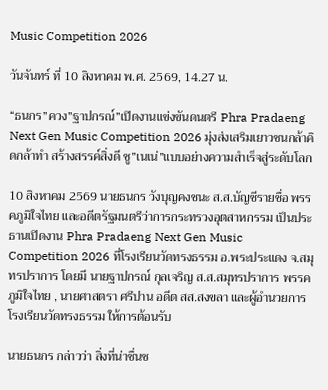Music Competition 2026

วันจันทร์ ที่ 10 สิงหาคม พ.ศ. 2569, 14.27 น.

“ธนกร”ควง”ฐาปกรณ์”เปิดงานแข่งขันดนตรี Phra Pradaeng Next Gen Music Competition 2026 มุ่งส่งเสริมเยาวชนกล้าคิดกล้าทำ สร้างสรรค์สิ่งดี ชู”เนเน่”แบบอย่างความสำเร็จสู่ระดับโลก

10 สิงหาคม 2569 นายธนกร วังบุญคงชนะ ส.ส.บัญชีรายชื่อ พรรคภูมิใจไทย และอดีตรัฐมนตรีว่าการกระทรวงอุตสาหกรรม เป็นประธานเปิดงาน Phra Pradaeng Next Gen Music Competition 2026 ที่โรงเรียนวัดทรงธรรม อ.พระประแดง จ.สมุทรปราการ โดยมี นายฐาปกรณ์ กุลเจริญ ส.ส.สมุทรปราการ พรรคภูมิใจไทย , นายศาสตรา ศรีปาน อดีต สส.สงขลา และผู้อำนวยการโรงเรียนวัดทรงธรรม ให้การต้อนรับ

นายธนกร กล่าวว่า สิ่งที่น่าชื่นช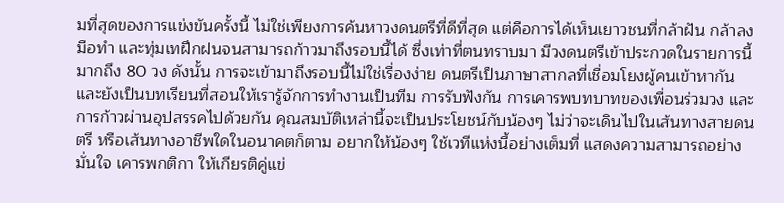มที่สุดของการแข่งขันครั้งนี้ ไม่ใช่เพียงการค้นหาวงดนตรีที่ดีที่สุด แต่คือการได้เห็นเยาวชนที่กล้าฝัน กล้าลงมือทำ และทุ่มเทฝึกฝนจนสามารถก้าวมาถึงรอบนี้ได้ ซึ่งเท่าที่ตนทราบมา มีวงดนตรีเข้าประกวดในรายการนี้มากถึง 80 วง ดังนั้น การจะเข้ามาถึงรอบนี้ไม่ใช่เรื่องง่าย ดนตรีเป็นภาษาสากลที่เชื่อมโยงผู้คนเข้าหากัน และยังเป็นบทเรียนที่สอนให้เรารู้จักการทำงานเป็นทีม การรับฟังกัน การเคารพบทบาทของเพื่อนร่วมวง และการก้าวผ่านอุปสรรคไปด้วยกัน คุณสมบัติเหล่านี้จะเป็นประโยชน์กับน้องๆ ไม่ว่าจะเดินไปในเส้นทางสายดนตรี หรือเส้นทางอาชีพใดในอนาคตก็ตาม อยากให้น้องๆ ใช้เวทีแห่งนี้อย่างเต็มที่ แสดงความสามารถอย่างมั่นใจ เคารพกติกา ให้เกียรติคู่แข่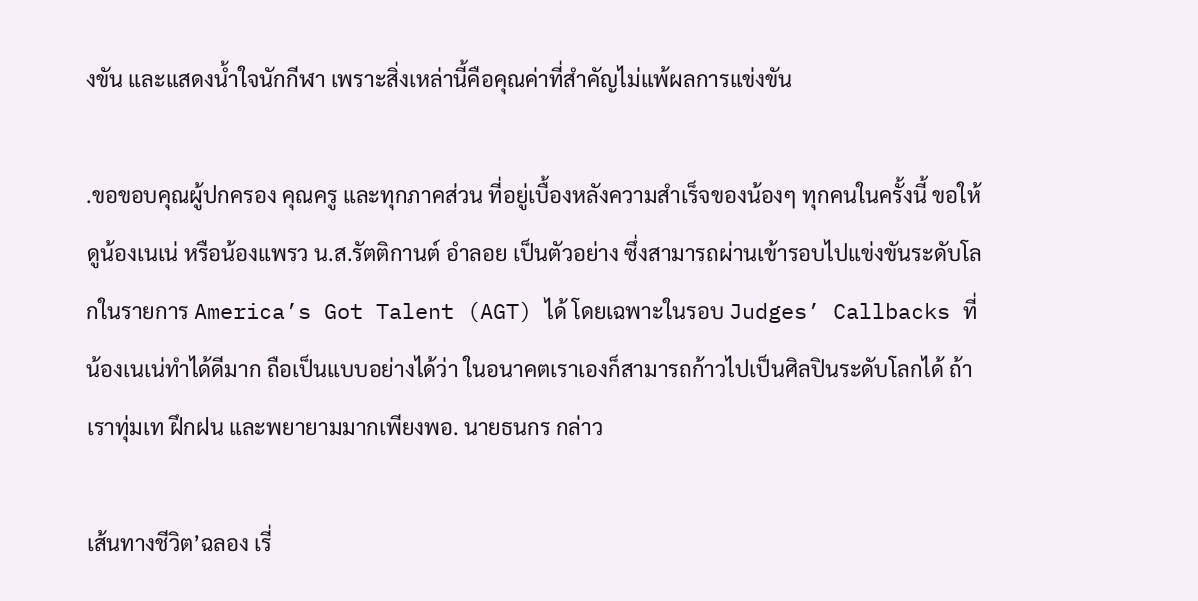งขัน และแสดงน้ำใจนักกีฬา เพราะสิ่งเหล่านี้คือคุณค่าที่สำคัญไม่แพ้ผลการแข่งขัน

.ขอขอบคุณผู้ปกครอง คุณครู และทุกภาคส่วน ที่อยู่เบื้องหลังความสำเร็จของน้องๆ ทุกคนในครั้งนี้ ขอให้ดูน้องเนเน่ หรือน้องแพรว น.ส.รัตติกานต์ อำลอย เป็นตัวอย่าง ซึ่งสามารถผ่านเข้ารอบไปแข่งขันระดับโลกในรายการ America’s Got Talent (AGT) ได้ โดยเฉพาะในรอบ Judges’ Callbacks ที่น้องเนเน่ทำได้ดีมาก ถือเป็นแบบอย่างได้ว่า ในอนาคตเราเองก็สามารถก้าวไปเป็นศิลปินระดับโลกได้ ถ้าเราทุ่มเท ฝึกฝน และพยายามมากเพียงพอ. นายธนกร กล่าว

เส้นทางชีวิต’ฉลอง เรี่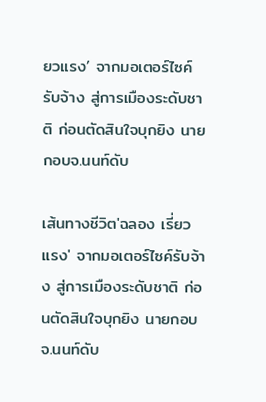ยวแรง’ จากมอเตอร์ไซค์รับจ้าง สู่การเมืองระดับชาติ ก่อนตัดสินใจบุกยิง นายกอบจ.นนท์ดับ

เส้นทางชีวิต'ฉลอง เรี่ยวแรง' จากมอเตอร์ไซค์รับจ้าง สู่การเมืองระดับชาติ ก่อนตัดสินใจบุกยิง นายกอบจ.นนท์ดับ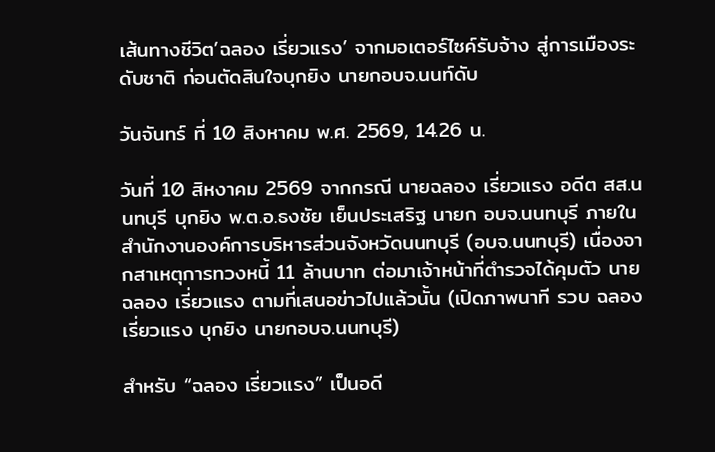เส้นทางชีวิต’ฉลอง เรี่ยวแรง’ จากมอเตอร์ไซค์รับจ้าง สู่การเมืองระดับชาติ ก่อนตัดสินใจบุกยิง นายกอบจ.นนท์ดับ

วันจันทร์ ที่ 10 สิงหาคม พ.ศ. 2569, 14.26 น.

วันที่ 10 สิหงาคม 2569 จากกรณี นายฉลอง เรี่ยวแรง อดีต สส.นนทบุรี บุกยิง พ.ต.อ.ธงชัย เย็นประเสริฐ นายก อบจ.นนทบุรี ภายในสำนักงานองค์การบริหารส่วนจังหวัดนนทบุรี (อบจ.นนทบุรี) เนื่องจากสาเหตุการทวงหนี้ 11 ล้านบาท ต่อมาเจ้าหน้าที่ตำรวจได้คุมตัว นายฉลอง เรี่ยวแรง ตามที่เสนอข่าวไปแล้วนั้น (เปิดภาพนาที รวบ ฉลอง เรี่ยวแรง บุกยิง นายกอบจ.นนทบุรี)

สำหรับ “ฉลอง เรี่ยวแรง” เป็นอดี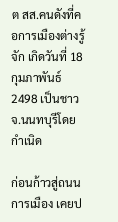ต สส.คนดังที่คอการเมืองต่างรู้จัก เกิดวันที่ 18 กุมภาพันธ์ 2498 เป็นชาว จ.นนทบุรีโดยกำเนิด

ก่อนก้าวสู่ถนนการเมือง เคยป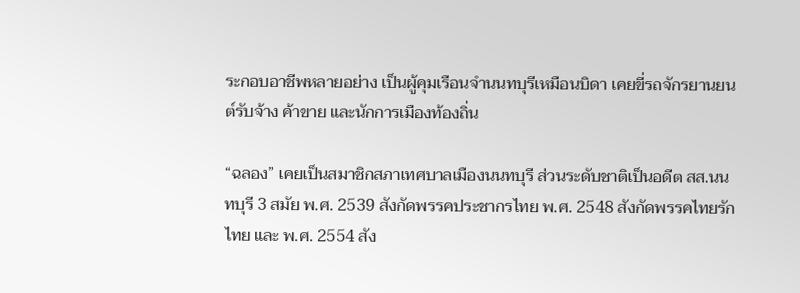ระกอบอาชีพหลายอย่าง เป็นผู้คุมเรือนจำนนทบุรีเหมือนบิดา เคยขี่รถจักรยานยนต์รับจ้าง ค้าขาย และนักการเมืองท้องถิ่น

“ฉลอง” เคยเป็นสมาชิกสภาเทศบาลเมืองนนทบุรี ส่วนระดับชาติเป็นอดีต สส.นนทบุรี 3 สมัย พ.ศ. 2539 สังกัดพรรคประชากรไทย พ.ศ. 2548 สังกัดพรรคไทยรักไทย และ พ.ศ. 2554 สัง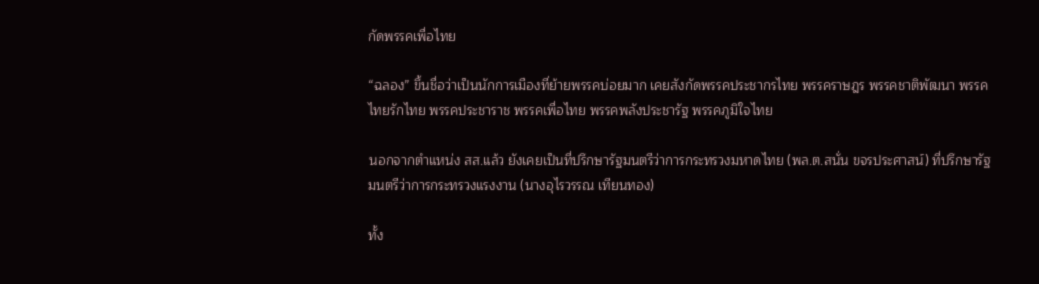กัดพรรคเพื่อไทย

“ฉลอง” ขึ้นชื่อว่าเป็นนักการเมืองที่ย้ายพรรคบ่อยมาก เคยสังกัดพรรคประชากรไทย พรรคราษฎร พรรคชาติพัฒนา พรรคไทยรักไทย พรรคประชาราช พรรคเพื่อไทย พรรคพลังประชารัฐ พรรคภูมิใจไทย

นอกจากตำแหน่ง สส.แล้ว ยังเคยเป็นที่ปรึกษารัฐมนตรีว่าการกระทรวงมหาดไทย (พล.ต.สนั่น ขจรประศาสน์) ที่ปรึกษารัฐมนตรีว่าการกระทรวงแรงงาน (นางอุไรวรรณ เทียนทอง)

ทั้ง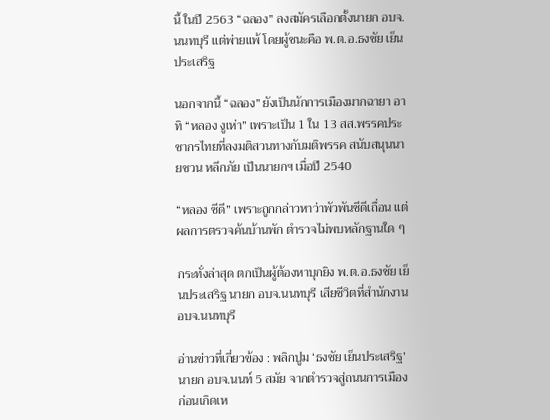นี้ ในปี 2563 “ฉลอง” ลงสมัครเลือกตั้งนายก อบจ.นนทบุรี แต่พ่ายแพ้ โดยผู้ชนะคือ พ.ต.อ.ธงชัย เย็นประเสริฐ

นอกจากนี้ “ฉลอง” ยังเป็นนักการเมืองมากฉายา อาทิ “หลอง งูเห่า” เพราะเป็น 1 ใน 13 สส.พรรคประชากรไทยที่ลงมติสวนทางกับมติพรรค สนับสนุนนายชวน หลีกภัย เป็นนายกฯ เมื่อปี 2540

“หลอง ซีดี” เพราะถูกกล่าวหาว่าพัวพันซีดีเถื่อน แต่ผลการตรวจค้นบ้านพัก ตำรวจไม่พบหลักฐานใด ๆ

กระทั่งล่าสุด ตกเป็นผู้ต้องหาบุกยิง พ.ต.อ.ธงชัย เย็นประเสริฐ นายก อบจ.นนทบุรี เสียชีวิตที่สำนักงาน อบจ.นนทบุรี

อ่านข่าวที่เกี่ยวข้อง : พลิกปูม ‘ธงชัย เย็นประเสริฐ’ นายก อบจ.นนท์ 5 สมัย จากตำรวจสู่ถนนการเมือง ก่อนเกิดเห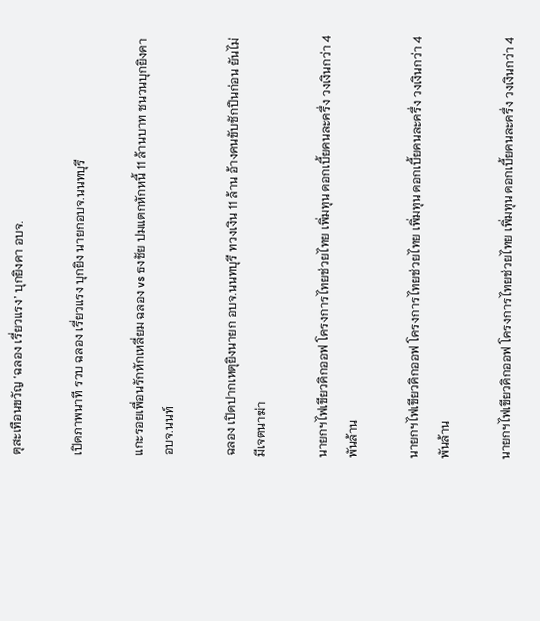ตุสะเทือนขวัญ ‘ฉลอง เรี่ยวแรง’ บุกยิงคา อบจ.

เปิดภาพนาที รวบ ฉลอง เรี่ยวแรง บุกยิง นายกอบจ.นนทบุรี

แกะรอยเพื่อนรักหักเหลี่ยม ฉลอง vs ธงชัย ปมแตกหักหนี้ 11 ล้านบาท ชนวนบุกยิงคาอบจ.นนท์

ฉลอง เปิดปากเหตุยิงนายก อบจ.นนทบุรี ทวงเงิน 11 ล้าน อ้างคนขับชักปืนก่อน ยันไม่มีเจตนาฆ่า

นายกฯไฟเขียวคิกออฟ โครงการไทยช่วยไทย เพิ่มทุน ดอกเบี้ยคนละครึ่ง วงเงินกว่า 4 พันล้าน

นายกฯไฟเขียวคิกออฟ โครงการไทยช่วยไทย เพิ่มทุน ดอกเบี้ยคนละครึ่ง วงเงินกว่า 4 พันล้าน

นายกฯไฟเขียวคิกออฟ โครงการไทยช่วยไทย เพิ่มทุน ดอกเบี้ยคนละครึ่ง วงเงินกว่า 4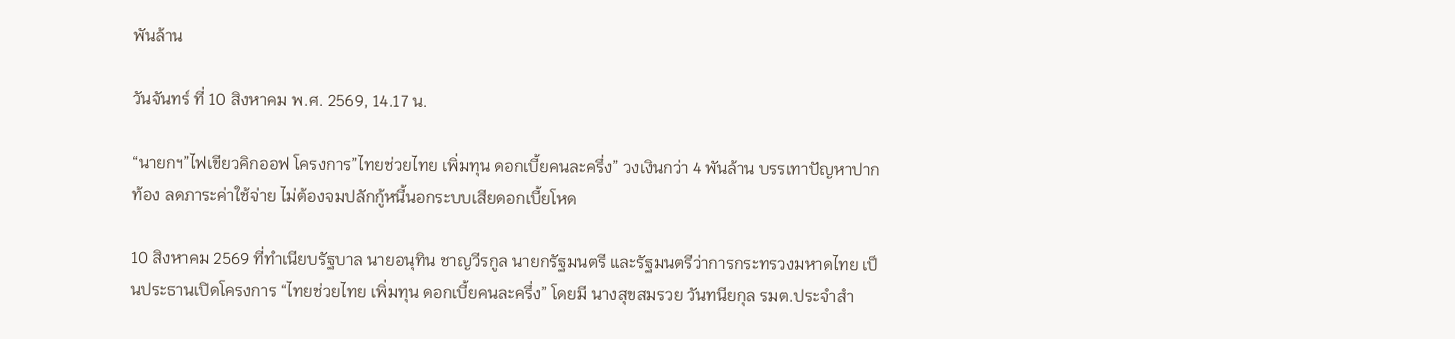พันล้าน

วันจันทร์ ที่ 10 สิงหาคม พ.ศ. 2569, 14.17 น.

“นายกฯ”ไฟเขียวคิกออฟ โครงการ”ไทยช่วยไทย เพิ่มทุน ดอกเบี้ยคนละครึ่ง” วงเงินกว่า 4 พันล้าน บรรเทาปัญหาปากท้อง ลดภาระค่าใช้จ่าย ไม่ต้องจมปลักกู้หนี้นอกระบบเสียดอกเบี้ยโหด

10 สิงหาคม 2569 ที่ทำเนียบรัฐบาล นายอนุทิน ชาญวีรกูล นายกรัฐมนตรี และรัฐมนตรีว่าการกระทรวงมหาดไทย เป็นประธานเปิดโครงการ “ไทยช่วยไทย เพิ่มทุน ดอกเบี้ยคนละครึ่ง” โดยมี นางสุขสมรวย วันทนียกุล รมต.ประจำสำ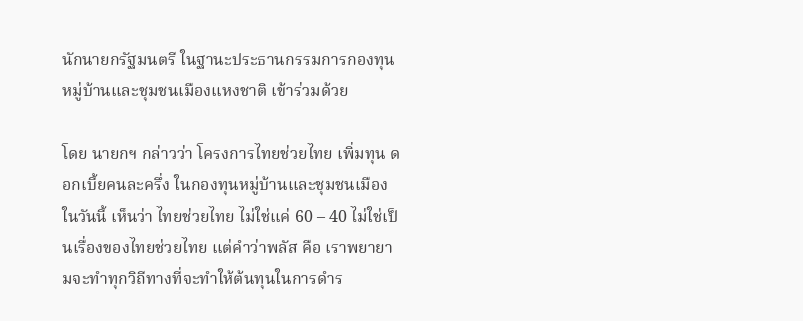นักนายกรัฐมนตรี ในฐานะประธานกรรมการกองทุนหมู่บ้านและชุมชนเมืองแหงชาติ เข้าร่วมด้วย

โดย นายกฯ กล่าวว่า โครงการไทยช่วยไทย เพิ่มทุน ดอกเบี้ยคนละครึ่ง ในกองทุนหมู่บ้านและชุมชนเมืองในวันนี้ เห็นว่า ไทยช่วยไทย ไม่ใช่แค่ 60 – 40 ไม่ใช่เป็นเรื่องของไทยช่วยไทย แต่คำว่าพลัส คือ เราพยายามจะทำทุกวิถีทางที่จะทำให้ต้นทุนในการดำร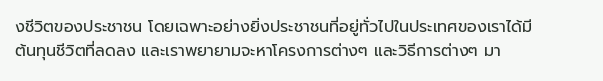งชีวิตของประชาชน โดยเฉพาะอย่างยิ่งประชาชนที่อยู่ทั่วไปในประเทศของเราได้มีต้นทุนชีวิตที่ลดลง และเราพยายามจะหาโครงการต่างๆ และวิธีการต่างๆ มา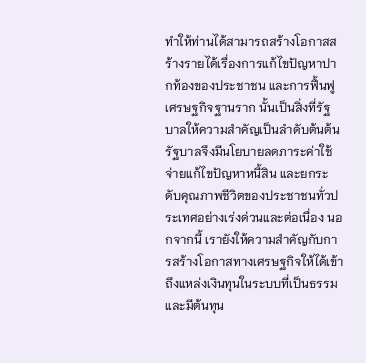ทำให้ท่านได้สามารถสร้างโอกาสสร้างรายได้เรื่องการแก้ไขปัญหาปากท้องของประชาชน และการฟื้นฟูเศรษฐกิจฐานราก นั้นเป็นสิ่งที่รัฐบาลให้ความสำคัญเป็นลำดับต้นต้น รัฐบาลจึงมีนโยบายลดภาระค่าใช้จ่ายแก้ไขปัญหาหนี้สิน และยกระดับคุณภาพชีวิตของประชาชนทั่วประเทศอย่างเร่งด่วนและต่อเนื่อง นอกจากนี้ เรายังให้ความสำคัญกับการสร้างโอกาสทางเศรษฐกิจให้ได้เข้าถึงแหล่งเงินทุนในระบบที่เป็นธรรมและมีต้นทุน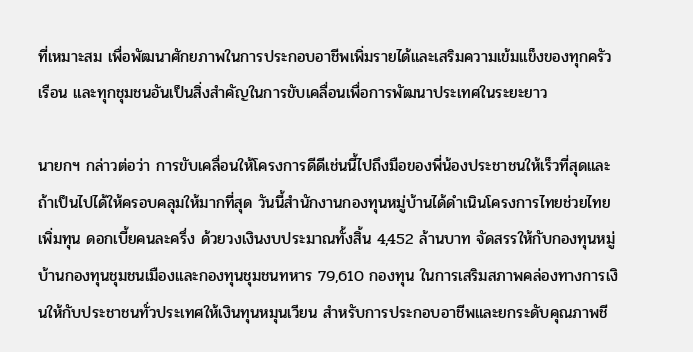ที่เหมาะสม เพื่อพัฒนาศักยภาพในการประกอบอาชีพเพิ่มรายได้และเสริมความเข้มแข็งของทุกครัวเรือน และทุกชุมชนอันเป็นสิ่งสำคัญในการขับเคลื่อนเพื่อการพัฒนาประเทศในระยะยาว

นายกฯ กล่าวต่อว่า การขับเคลื่อนให้โครงการดีดีเช่นนี้ไปถึงมือของพี่น้องประชาชนให้เร็วที่สุดและถ้าเป็นไปได้ให้ครอบคลุมให้มากที่สุด วันนี้สำนักงานกองทุนหมู่บ้านได้ดำเนินโครงการไทยช่วยไทย เพิ่มทุน ดอกเบี้ยคนละครึ่ง ด้วยวงเงินงบประมาณทั้งสิ้น 4,452 ล้านบาท จัดสรรให้กับกองทุนหมู่บ้านกองทุนชุมชนเมืองและกองทุนชุมชนทหาร 79,610 กองทุน ในการเสริมสภาพคล่องทางการเงินให้กับประชาชนทั่วประเทศให้เงินทุนหมุนเวียน สำหรับการประกอบอาชีพและยกระดับคุณภาพชี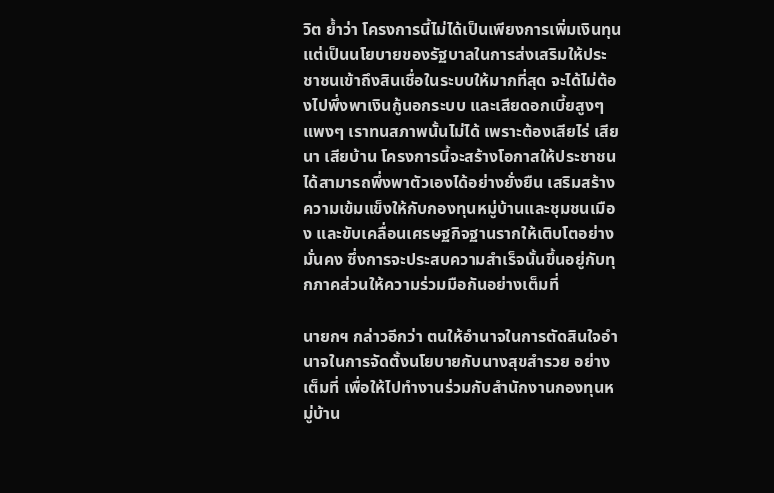วิต ย้ำว่า โครงการนี้ไม่ได้เป็นเพียงการเพิ่มเงินทุน แต่เป็นนโยบายของรัฐบาลในการส่งเสริมให้ประชาชนเข้าถึงสินเชื่อในระบบให้มากที่สุด จะได้ไม่ต้องไปพึ่งพาเงินกู้นอกระบบ และเสียดอกเบี้ยสูงๆ แพงๆ เราทนสภาพนั้นไม่ได้ เพราะต้องเสียไร่ เสียนา เสียบ้าน โครงการนี้จะสร้างโอกาสให้ประชาชนได้สามารถพึ่งพาตัวเองได้อย่างยั่งยืน เสริมสร้างความเข้มแข็งให้กับกองทุนหมู่บ้านและชุมชนเมือง และขับเคลื่อนเศรษฐกิจฐานรากให้เติบโตอย่างมั่นคง ซึ่งการจะประสบความสำเร็จนั้นขึ้นอยู่กับทุกภาคส่วนให้ความร่วมมือกันอย่างเต็มที่

นายกฯ กล่าวอีกว่า ตนให้อำนาจในการตัดสินใจอำนาจในการจัดตั้งนโยบายกับนางสุขสำรวย อย่างเต็มที่ เพื่อให้ไปทำงานร่วมกับสำนักงานกองทุนหมู่บ้าน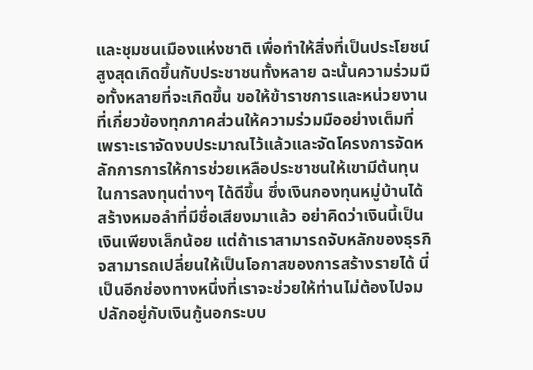และชุมชนเมืองแห่งชาติ เพื่อทำให้สิ่งที่เป็นประโยชน์สูงสุดเกิดขึ้นกับประชาชนทั้งหลาย ฉะนั้นความร่วมมือทั้งหลายที่จะเกิดขึ้น ขอให้ข้าราชการและหน่วยงานที่เกี่ยวข้องทุกภาคส่วนให้ความร่วมมืออย่างเต็มที่ เพราะเราจัดงบประมาณไว้แล้วและจัดโครงการจัดหลักการการให้การช่วยเหลือประชาชนให้เขามีต้นทุนในการลงทุนต่างๆ ได้ดีขึ้น ซึ่งเงินกองทุนหมู่บ้านได้สร้างหมอลำที่มีชื่อเสียงมาแล้ว อย่าคิดว่าเงินนี้เป็นเงินเพียงเล็กน้อย แต่ถ้าเราสามารถจับหลักของธุรกิจสามารถเปลี่ยนให้เป็นโอกาสของการสร้างรายได้ นี่เป็นอีกช่องทางหนึ่งที่เราจะช่วยให้ท่านไม่ต้องไปจมปลักอยู่กับเงินกู้นอกระบบ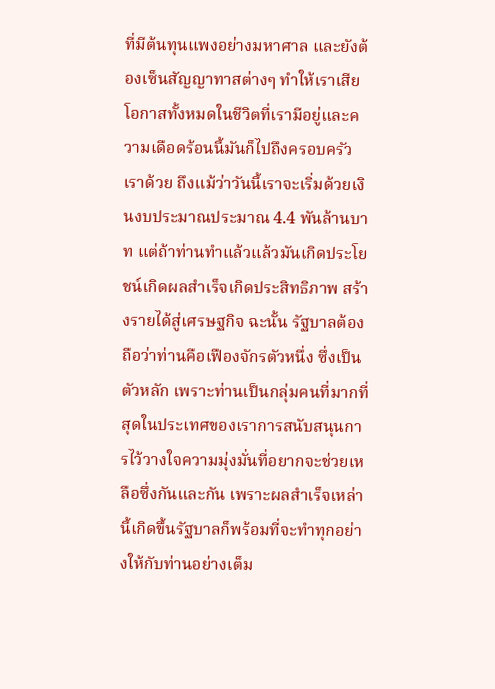ที่มีต้นทุนแพงอย่างมหาศาล และยังต้องเซ็นสัญญาทาสต่างๆ ทำให้เราเสียโอกาสทั้งหมดในชีวิตที่เรามีอยู่และความเดือดร้อนนี้มันก็ไปถึงครอบครัวเราด้วย ถึงแม้ว่าวันนี้เราจะเริ่มด้วยเงินงบประมาณประมาณ 4.4 พันล้านบาท แต่ถ้าท่านทำแล้วแล้วมันเกิดประโยชน์เกิดผลสำเร็จเกิดประสิทธิภาพ สร้างรายได้สู่เศรษฐกิจ ฉะนั้น รัฐบาลต้องถือว่าท่านคือเฟืองจักรตัวหนึ่ง ซึ่งเป็นตัวหลัก เพราะท่านเป็นกลุ่มคนที่มากที่สุดในประเทศของเราการสนับสนุนการไว้วางใจความมุ่งมั่นที่อยากจะช่วยเหลือซึ่งกันและกัน เพราะผลสำเร็จเหล่านี้เกิดขึ้นรัฐบาลก็พร้อมที่จะทำทุกอย่างให้กับท่านอย่างเต็ม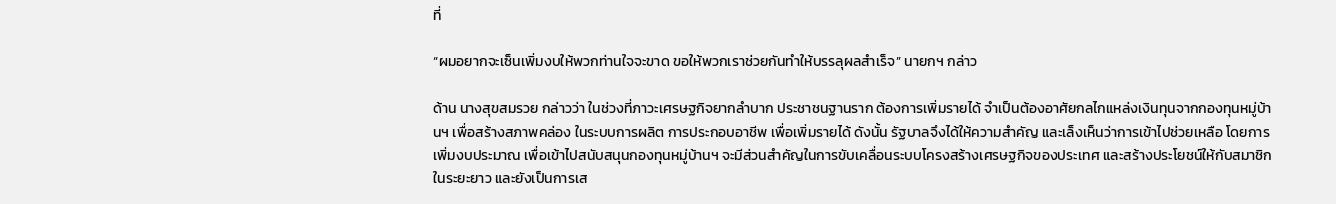ที่

“ผมอยากจะเซ็นเพิ่มงบให้พวกท่านใจจะขาด ขอให้พวกเราช่วยกันทำให้บรรลุผลสำเร็จ” นายกฯ กล่าว

ด้าน นางสุขสมรวย กล่าวว่า ในช่วงที่ภาวะเศรษฐกิจยากลำบาก ประชาชนฐานราก ต้องการเพิ่มรายได้ จำเป็นต้องอาศัยกลไกแหล่งเงินทุนจากกองทุนหมู่บ้านฯ เพื่อสร้างสภาพคล่อง ในระบบการผลิต การประกอบอาชีพ เพื่อเพิ่มรายได้ ดังนั้น รัฐบาลจึงได้ให้ความสำคัญ และเล็งเห็นว่าการเข้าไปช่วยเหลือ โดยการเพิ่มงบประมาณ เพื่อเข้าไปสนับสนุนกองทุนหมู่บ้านฯ จะมีส่วนสำคัญในการขับเคลื่อนระบบโครงสร้างเศรษฐกิจของประเทศ และสร้างประโยชน์ให้กับสมาชิกในระยะยาว และยังเป็นการเส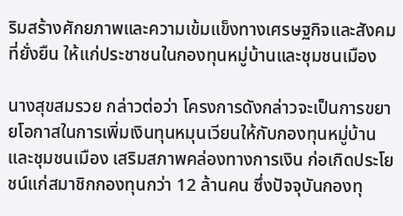ริมสร้างศักยภาพและความเข้มแข็งทางเศรษฐกิจและสังคมที่ยั่งยืน ให้แก่ประชาชนในกองทุนหมู่บ้านและชุมชนเมือง

นางสุขสมรวย กล่าวต่อว่า โครงการดังกล่าวจะเป็นการขยายโอกาสในการเพิ่มเงินทุนหมุนเวียนให้กับกองทุนหมู่บ้านและชุมชนเมือง เสริมสภาพคล่องทางการเงิน ก่อเกิดประโยชน์แก่สมาชิกกองทุนกว่า 12 ล้านคน ซึ่งปัจจุบันกองทุ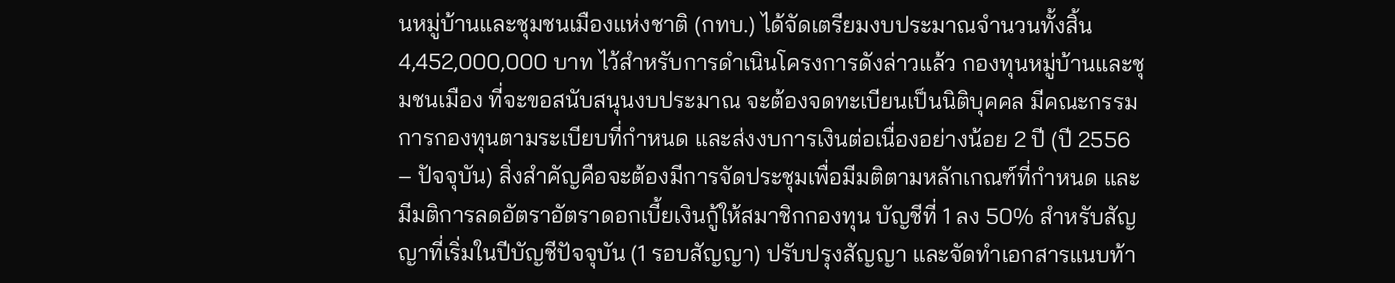นหมู่บ้านและชุมชนเมืองแห่งชาติ (กทบ.) ได้จัดเตรียมงบประมาณจำนวนทั้งสิ้น 4,452,000,000 บาท ไว้สำหรับการดำเนินโครงการดังล่าวแล้ว กองทุนหมู่บ้านและชุมชนเมือง ที่จะขอสนับสนุนงบประมาณ จะต้องจดทะเบียนเป็นนิติบุคคล มีคณะกรรมการกองทุนตามระเบียบที่กำหนด และส่งงบการเงินต่อเนื่องอย่างน้อย 2 ปี (ปี 2556 – ปัจจุบัน) สิ่งสำคัญคือจะต้องมีการจัดประชุมเพื่อมีมติตามหลักเกณฑ์ที่กำหนด และมีมติการลดอัตราอัตราดอกเบี้ยเงินกู้ให้สมาชิกกองทุน บัญชีที่ 1 ลง 50% สำหรับสัญญาที่เริ่มในปีบัญชีปัจจุบัน (1 รอบสัญญา) ปรับปรุงสัญญา และจัดทำเอกสารแนบท้า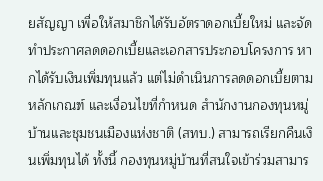ยสัญญา เพื่อให้สมาชิกได้รับอัตราดอกเบี้ยใหม่ และจัดทำประกาศลดดอกเบี้ยและเอกสารประกอบโครงการ หากได้รับเงินเพิ่มทุนแล้ว แต่ไม่ดำเนินการลดดอกเบี้ยตามหลักเกณฑ์ และเงื่อนไขที่กำหนด สำนักงานกองทุนหมู่บ้านและชุมชนเมืองแห่งชาติ (สทบ.) สามารถเรียกคืนเงินเพิ่มทุนได้ ทั้งนี้ กองทุนหมู่บ้านที่สนใจเข้าร่วมสามาร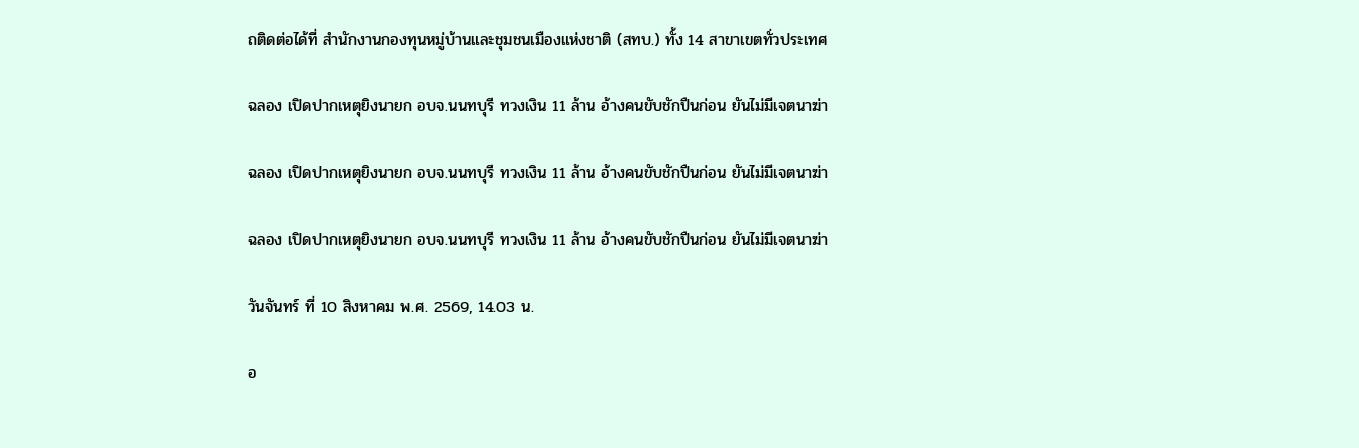ถติดต่อได้ที่ สำนักงานกองทุนหมู่บ้านและชุมชนเมืองแห่งชาติ (สทบ.) ทั้ง 14 สาขาเขตทั่วประเทศ

ฉลอง เปิดปากเหตุยิงนายก อบจ.นนทบุรี ทวงเงิน 11 ล้าน อ้างคนขับชักปืนก่อน ยันไม่มีเจตนาฆ่า

ฉลอง เปิดปากเหตุยิงนายก อบจ.นนทบุรี ทวงเงิน 11 ล้าน อ้างคนขับชักปืนก่อน ยันไม่มีเจตนาฆ่า

ฉลอง เปิดปากเหตุยิงนายก อบจ.นนทบุรี ทวงเงิน 11 ล้าน อ้างคนขับชักปืนก่อน ยันไม่มีเจตนาฆ่า

วันจันทร์ ที่ 10 สิงหาคม พ.ศ. 2569, 14.03 น.

อ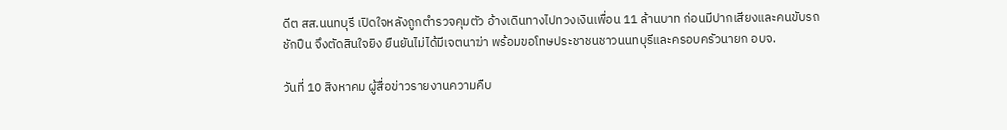ดีต สส.นนทบุรี เปิดใจหลังถูกตำรวจคุมตัว อ้างเดินทางไปทวงเงินเพื่อน 11 ล้านบาท ก่อนมีปากเสียงและคนขับรถชักปืน จึงตัดสินใจยิง ยืนยันไม่ได้มีเจตนาฆ่า พร้อมขอโทษประชาชนชาวนนทบุรีและครอบครัวนายก อบจ.

วันที่ 10 สิงหาคม ผู้สื่อข่าวรายงานความคืบ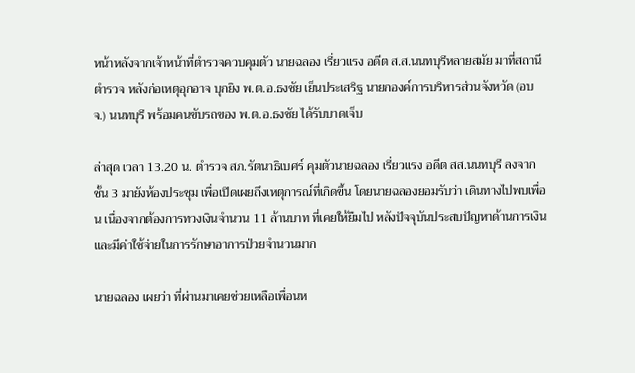หน้าหลังจากเจ้าหน้าที่ตำรวจควบคุมตัว นายฉลอง เรี่ยวแรง อดีต ส.ส.นนทบุรีหลายสมัย มาที่สถานีตำรวจ หลังก่อเหตุอุกอาจ บุกยิง พ.ต.อ.ธงชัย เย็นประเสริฐ นายกองค์การบริหารส่วนจังหวัด (อบจ.) นนทบุรี พร้อมคนขับรถของ พ.ต.อ.ธงชัย ได้รับบาดเจ็บ

ล่าสุด เวลา 13.20 น. ตำรวจ สภ.รัตนาธิเบศร์ คุมตัวนายฉลอง เรี่ยวแรง อดีต สส.นนทบุรี ลงจากชั้น 3 มายังห้องประชุม เพื่อเปิดเผยถึงเหตุการณ์ที่เกิดขึ้น โดยนายฉลองยอมรับว่า เดินทางไปพบเพื่อน เนื่องจากต้องการทวงเงินจำนวน 11 ล้านบาท ที่เคยให้ยืมไป หลังปัจจุบันประสบปัญหาด้านการเงินและมีค่าใช้จ่ายในการรักษาอาการป่วยจำนวนมาก

นายฉลอง เผยว่า ที่ผ่านมาเคยช่วยเหลือเพื่อนห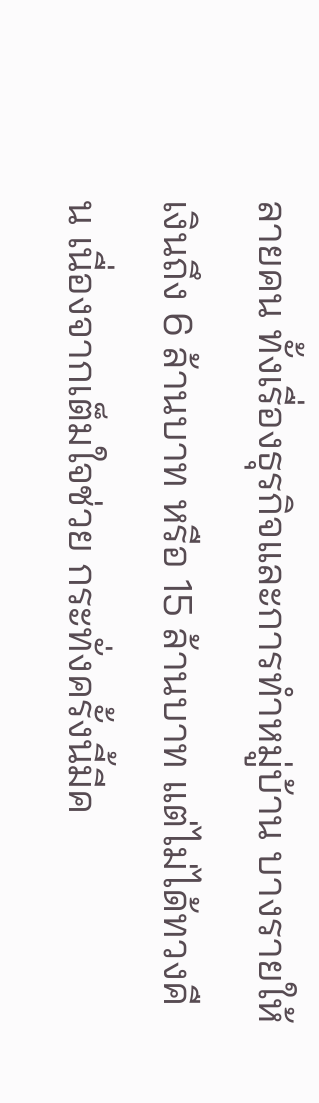ลายคน ทั้งเรื่องธุรกิจและการทำหมู่บ้าน บางรายให้เงินถึง 6 ล้านบาท หรือ 15 ล้านบาท แต่ไม่ได้ทวงคืน เนื่องจากเต็มใจช่วย กระทั่งครั้งนี้มีค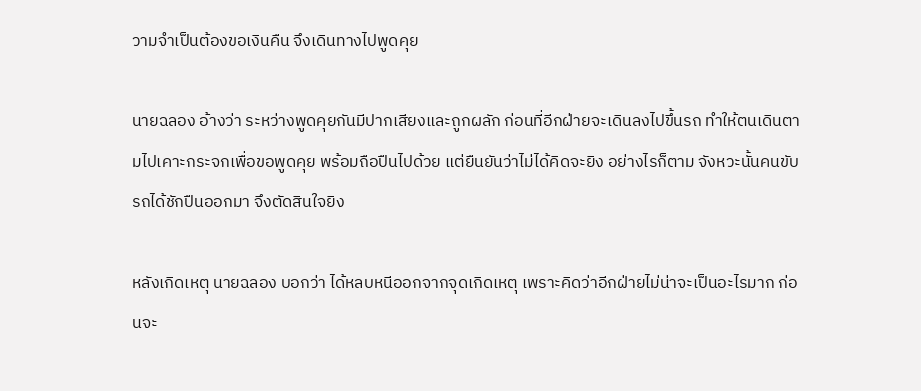วามจำเป็นต้องขอเงินคืน จึงเดินทางไปพูดคุย

นายฉลอง อ้างว่า ระหว่างพูดคุยกันมีปากเสียงและถูกผลัก ก่อนที่อีกฝ่ายจะเดินลงไปขึ้นรถ ทำให้ตนเดินตามไปเคาะกระจกเพื่อขอพูดคุย พร้อมถือปืนไปด้วย แต่ยืนยันว่าไม่ได้คิดจะยิง อย่างไรก็ตาม จังหวะนั้นคนขับรถได้ชักปืนออกมา จึงตัดสินใจยิง

หลังเกิดเหตุ นายฉลอง บอกว่า ได้หลบหนีออกจากจุดเกิดเหตุ เพราะคิดว่าอีกฝ่ายไม่น่าจะเป็นอะไรมาก ก่อนจะ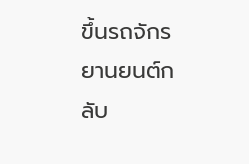ขึ้นรถจักรยานยนต์กลับ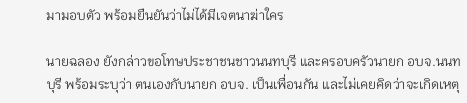มามอบตัว พร้อมยืนยันว่าไม่ได้มีเจตนาฆ่าใคร

นายฉลอง ยังกล่าวขอโทษประชาชนชาวนนทบุรี และครอบครัวนายก อบจ.นนทบุรี พร้อมระบุว่า ตนเองกับนายก อบจ. เป็นเพื่อนกัน และไม่เคยคิดว่าจะเกิดเหตุ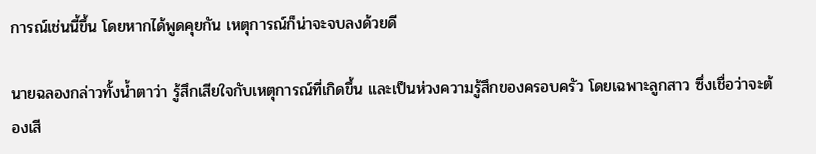การณ์เช่นนี้ขึ้น โดยหากได้พูดคุยกัน เหตุการณ์ก็น่าจะจบลงด้วยดี

นายฉลองกล่าวทั้งน้ำตาว่า รู้สึกเสียใจกับเหตุการณ์ที่เกิดขึ้น และเป็นห่วงความรู้สึกของครอบครัว โดยเฉพาะลูกสาว ซึ่งเชื่อว่าจะต้องเสี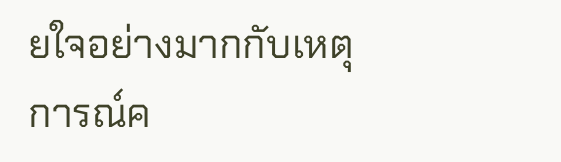ยใจอย่างมากกับเหตุการณ์ค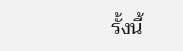รั้งนี้